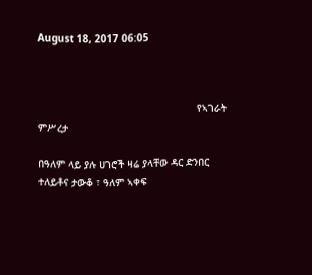August 18, 2017 06:05



                                                     የኣገራት ምሥረታ

በዓለም ላይ ያሉ ሀገሮች ዛሬ ያላቸው ዳር ድንበር ተለይቶና ታውቆ ፣ ዓለም ኣቀፍ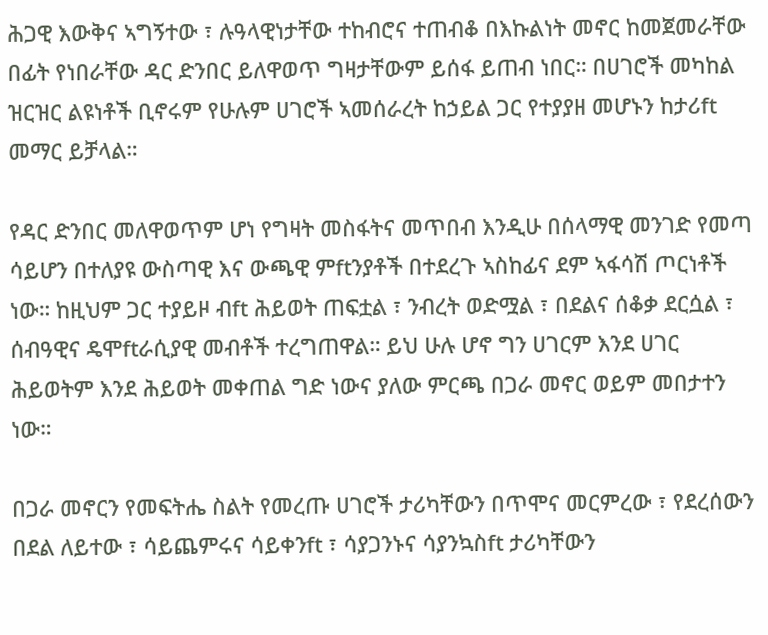ሕጋዊ እውቅና ኣግኝተው ፣ ሉዓላዊነታቸው ተከብሮና ተጠብቆ በእኩልነት መኖር ከመጀመራቸው በፊት የነበራቸው ዳር ድንበር ይለዋወጥ ግዛታቸውም ይሰፋ ይጠብ ነበር። በሀገሮች መካከል ዝርዝር ልዩነቶች ቢኖሩም የሁሉም ሀገሮች ኣመሰራረት ከኃይል ጋር የተያያዘ መሆኑን ከታሪft መማር ይቻላል።

የዳር ድንበር መለዋወጥም ሆነ የግዛት መስፋትና መጥበብ እንዲሁ በሰላማዊ መንገድ የመጣ ሳይሆን በተለያዩ ውስጣዊ እና ውጫዊ ምftንያቶች በተደረጉ ኣስከፊና ደም ኣፋሳሽ ጦርነቶች ነው። ከዚህም ጋር ተያይዞ ብft ሕይወት ጠፍቷል ፣ ንብረት ወድሟል ፣ በደልና ሰቆቃ ደርሷል ፣ ሰብዓዊና ዴሞftራሲያዊ መብቶች ተረግጠዋል። ይህ ሁሉ ሆኖ ግን ሀገርም እንደ ሀገር ሕይወትም እንደ ሕይወት መቀጠል ግድ ነውና ያለው ምርጫ በጋራ መኖር ወይም መበታተን ነው።

በጋራ መኖርን የመፍትሔ ስልት የመረጡ ሀገሮች ታሪካቸውን በጥሞና መርምረው ፣ የደረሰውን በደል ለይተው ፣ ሳይጨምሩና ሳይቀንft ፣ ሳያጋንኑና ሳያንኳስft ታሪካቸውን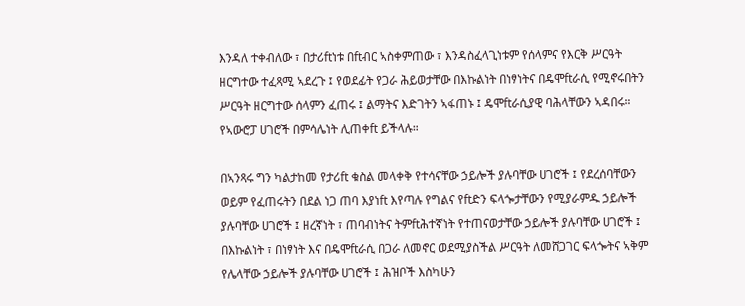እንዳለ ተቀብለው ፣ በታሪftነቱ በftብር ኣስቀምጠው ፣ እንዳስፈላጊነቱም የሰላምና የእርቅ ሥርዓት ዘርግተው ተፈጻሚ ኣደረጉ ፤ የወደፊት የጋራ ሕይወታቸው በእኩልነት በነፃነትና በዴሞftራሲ የሚኖሩበትን ሥርዓት ዘርግተው ሰላምን ፈጠሩ ፤ ልማትና እድገትን ኣፋጠኑ ፤ ዴሞftራሲያዊ ባሕላቸውን ኣዳበሩ። የኣውሮፓ ሀገሮች በምሳሌነት ሊጠቀft ይችላሉ።

በኣንጻሩ ግን ካልታከመ የታሪft ቁስል መላቀቅ የተሳናቸው ኃይሎች ያሉባቸው ሀገሮች ፤ የደረሰባቸውን ወይም የፈጠሩትን በደል ነጋ ጠባ እያነft እየጣሉ የግልና የftድን ፍላጐታቸውን የሚያራምዱ ኃይሎች ያሉባቸው ሀገሮች ፤ ዘረኛነት ፣ ጠባብነትና ትምftሕተኛነት የተጠናወታቸው ኃይሎች ያሉባቸው ሀገሮች ፤ በእኩልነት ፣ በነፃነት እና በዴሞftራሲ በጋራ ለመኖር ወደሚያስችል ሥርዓት ለመሸጋገር ፍላጐትና ኣቅም የሌላቸው ኃይሎች ያሉባቸው ሀገሮች ፤ ሕዝቦች እስካሁን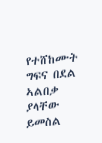የተሸከሙት ግፍና በደል ኣልበቃ ያላቸው ይመስል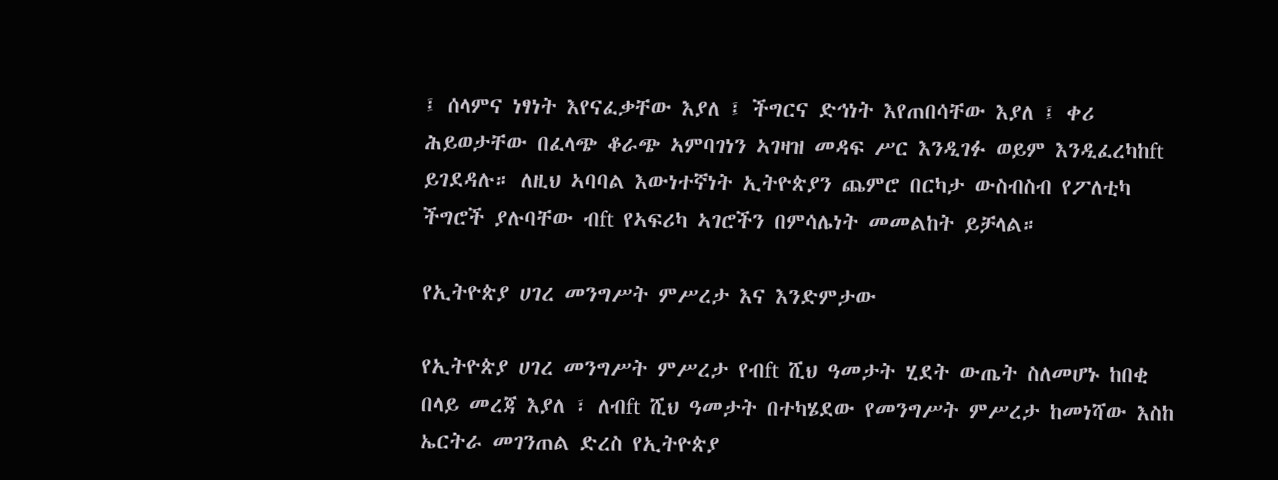፤ ሰላምና ነፃነት እየናፈቃቸው እያለ ፤ ችግርና ድኅነት እየጠበሳቸው እያለ ፤ ቀሪ ሕይወታቸው በፈላጭ ቆራጭ ኣምባገነን ኣገዛዝ መዳፍ ሥር እንዲገፉ ወይም እንዲፈረካከft ይገደዳሉ። ለዚህ ኣባባል እውነተኛነት ኢትዮጵያን ጨምሮ በርካታ ውስብስብ የፖለቲካ ችግሮች ያሉባቸው ብft የኣፍሪካ ኣገሮችን በምሳሌነት መመልከት ይቻላል።

የኢትዮጵያ ሀገረ መንግሥት ምሥረታ እና እንድምታው

የኢትዮጵያ ሀገረ መንግሥት ምሥረታ የብft ሺህ ዓመታት ሂደት ውጤት ስለመሆኑ ከበቂ በላይ መረጃ እያለ ፣ ለብft ሺህ ዓመታት በተካሄደው የመንግሥት ምሥረታ ከመነሻው እስከ ኤርትራ መገንጠል ድረስ የኢትዮጵያ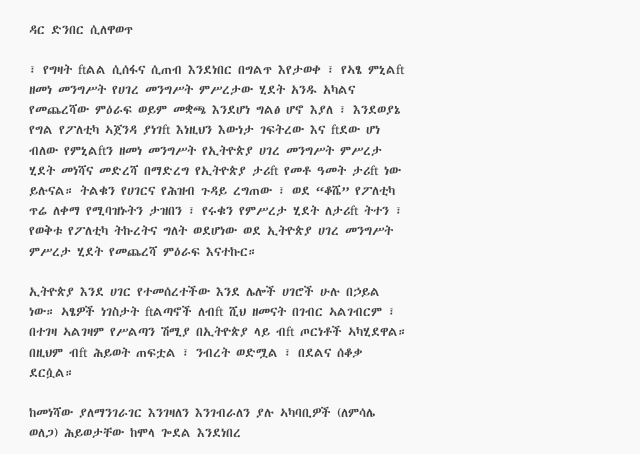ዳር ድንበር ሲለዋወጥ

፣ የግዛት ftልል ሲሰፋና ሲጠብ እንደነበር በግልጥ እየታወቀ ፣ የኣፄ ምኒልft ዘመነ መንግሥት የሀገረ መንግሥት ምሥረታው ሂደት አንዱ አካልና የመጨረሻው ምዕራፍ ወይም መቋጫ እንደሆነ ግልፅ ሆኖ እያለ ፣ እንደወያኔ የግል የፖለቲካ ኣጀንዳ ያነገft እነዚህን እውነታ ገፍትረው እና ftደው ሆነ ብለው የምኒልftን ዘመነ መንግሥት የኢትዮጵያ ሀገረ መንግሥት ምሥረታ ሂደት መነሻና መድረሻ በማድረግ የኢትዮጵያ ታሪft የመቶ ዓመት ታሪft ነው ይሉናል። ትልቁን የሀገርና የሕዝብ ጉዳይ ረግጠው ፣ ወደ “ቆሼ” የፖለቲካ ጥሬ ለቀማ የሚባዝኑትን ታዝበን ፣ የሩቁን የምሥረታ ሂደት ለታሪft ትተን ፣ የወቅቱ የፖለቲካ ትኩረትና ግለት ወደሆነው ወደ ኢትዮጵያ ሀገረ መንግሥት ምሥረታ ሂደት የመጨረሻ ምዕራፍ እናተኩር።

ኢትዮጵያ እንደ ሀገር የተመሰረተችው እንደ ሌሎች ሀገሮች ሁሉ በኃይል ነው። ኣፄዎች ነገስታት ftልጣኖች ለብft ሺህ ዘመናት በገብር ኣልገብርም ፣ በተገዛ ኣልገዛም የሥልጣን ሽሚያ በኢትዮጵያ ላይ ብft ጦርነቶች ኣካሂደዋል። በዚህም ብft ሕይወት ጠፍቷል ፣ ንብረት ወድሟል ፣ በደልና ሰቆቃ ደርሷል።

ከመነሻው ያለማንገራገር እንገዛለን እንገብራለን ያሉ ኣካባቢዎች (ለምሳሌ ወለጋ) ሕይወታቸው ከሞላ ጐደል እንደነበረ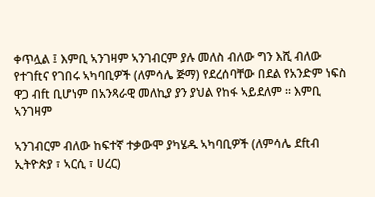ቀጥሏል ፤ እምቢ ኣንገዛም ኣንገብርም ያሉ መለስ ብለው ግን እሺ ብለው የተገftና የገበሩ ኣካባቢዎች (ለምሳሌ ጅማ) የደረሰባቸው በደል የአንድም ነፍስ ዋጋ ብft ቢሆነም በአንጻራዊ መለኪያ ያን ያህል የከፋ ኣይደለም ። እምቢ ኣንገዛም

ኣንገብርም ብለው ከፍተኛ ተቃውሞ ያካሄዱ ኣካባቢዎች (ለምሳሌ ደftብ ኢትዮጵያ ፣ ኣርሲ ፣ ሀረር)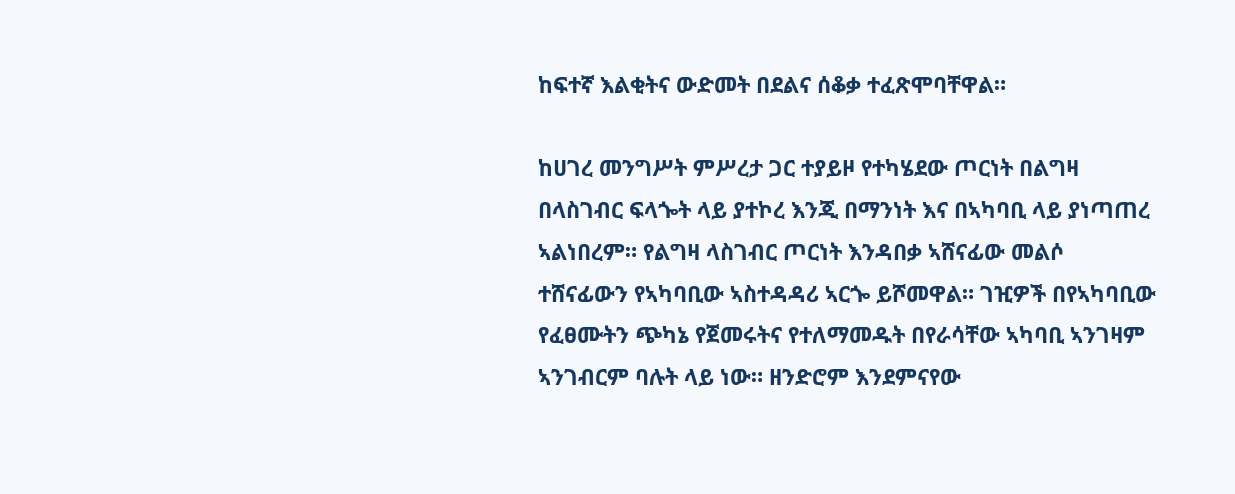ከፍተኛ እልቂትና ውድመት በደልና ሰቆቃ ተፈጽሞባቸዋል።

ከሀገረ መንግሥት ምሥረታ ጋር ተያይዞ የተካሄደው ጦርነት በልግዛ በላስገብር ፍላጐት ላይ ያተኮረ እንጂ በማንነት እና በኣካባቢ ላይ ያነጣጠረ ኣልነበረም። የልግዛ ላስገብር ጦርነት እንዳበቃ ኣሸናፊው መልሶ ተሸናፊውን የኣካባቢው ኣስተዳዳሪ ኣርጐ ይሾመዋል። ገዢዎች በየኣካባቢው የፈፀሙትን ጭካኔ የጀመሩትና የተለማመዱት በየራሳቸው ኣካባቢ ኣንገዛም ኣንገብርም ባሉት ላይ ነው። ዘንድሮም እንደምናየው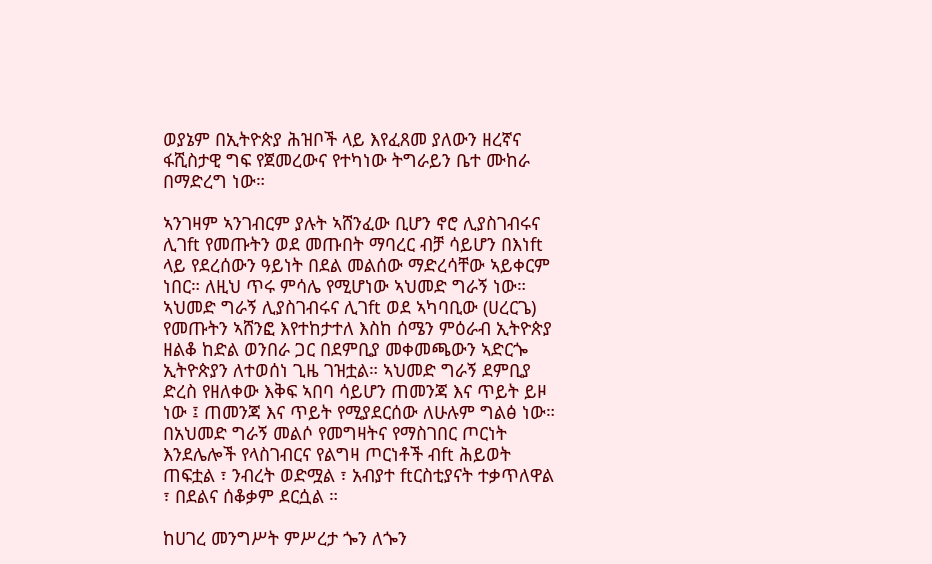ወያኔም በኢትዮጵያ ሕዝቦች ላይ እየፈጸመ ያለውን ዘረኛና ፋሺስታዊ ግፍ የጀመረውና የተካነው ትግራይን ቤተ ሙከራ በማድረግ ነው።

ኣንገዛም ኣንገብርም ያሉት ኣሸንፈው ቢሆን ኖሮ ሊያስገብሩና ሊገft የመጡትን ወደ መጡበት ማባረር ብቻ ሳይሆን በእነft ላይ የደረሰውን ዓይነት በደል መልሰው ማድረሳቸው ኣይቀርም ነበር። ለዚህ ጥሩ ምሳሌ የሚሆነው ኣህመድ ግራኝ ነው። ኣህመድ ግራኝ ሊያስገብሩና ሊገft ወደ ኣካባቢው (ሀረርጌ) የመጡትን ኣሸንፎ እየተከታተለ እስከ ሰሜን ምዕራብ ኢትዮጵያ ዘልቆ ከድል ወንበራ ጋር በደምቢያ መቀመጫውን ኣድርጐ ኢትዮጵያን ለተወሰነ ጊዜ ገዝቷል። ኣህመድ ግራኝ ደምቢያ ድረስ የዘለቀው እቅፍ ኣበባ ሳይሆን ጠመንጃ እና ጥይት ይዞ ነው ፤ ጠመንጃ እና ጥይት የሚያደርሰው ለሁሉም ግልፅ ነው። በአህመድ ግራኝ መልሶ የመግዛትና የማስገበር ጦርነት እንደሌሎች የላስገብርና የልግዛ ጦርነቶች ብft ሕይወት ጠፍቷል ፣ ንብረት ወድሟል ፣ አብያተ ftርስቲያናት ተቃጥለዋል ፣ በደልና ሰቆቃም ደርሷል ።

ከሀገረ መንግሥት ምሥረታ ጐን ለጐን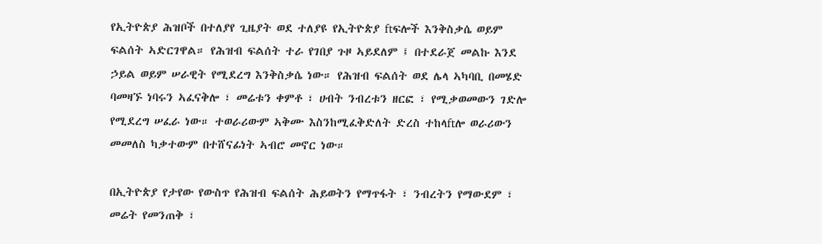የኢትዮጵያ ሕዝቦች በተለያየ ጊዜያት ወደ ተለያዩ የኢትዮጵያ ftፍሎች እንቅስቃሴ ወይም ፍልሰት ኣድርገዋል። የሕዝብ ፍልሰት ተራ የገበያ ጉዞ ኣይደለም ፤ በተደራጀ መልኩ እንደ ኃይል ወይም ሠራዊት የሚደረግ እንቅስቃሴ ነው። የሕዝብ ፍልሰት ወደ ሌላ ኣካባቢ በመሄድ ባመዛኙ ነባሩን ኣፈናቅሎ ፣ መሬቱን ቀምቶ ፣ ሀብት ንብረቱን ዘርፎ ፣ የሚቃወመውን ገድሎ የሚደረግ ሠፈራ ነው። ተወራሪውም ኣቅሙ እስንከሚፈቅድለት ድረስ ተከላftሎ ወራሪውን መመለስ ካቃተውም በተሸናፊነት ኣብሮ መኖር ነው።

በኢትዮጵያ የታየው የውስጥ የሕዝብ ፍልሰት ሕይወትን የማጥፋት ፣ ንብረትን የማውደም ፣ መሬት የመንጠቅ ፣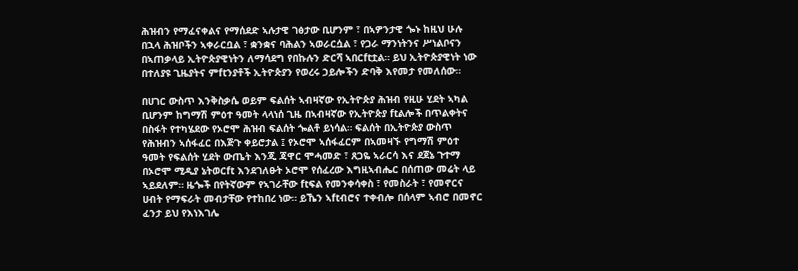ሕዝብን የማፈናቀልና የማሰደድ ኣሉታዊ ገፅታው ቢሆንም ፣ በኣዎንታዊ ጐኑ ከዚህ ሁሉ በኋላ ሕዝቦችን ኣቀራርቧል ፣ ቋንቋና ባሕልን ኣወራርሷል ፣ የጋራ ማንነትንና ሥነልቦናን በኣጠቃላይ ኢትዮጵያዊነትን ለማሳደግ የበኩሉን ድርሻ ኣበርftቷል። ይህ ኢትዮጵያዊነት ነው በተለያዩ ጊዜያትና ምftንያቶች ኢትዮጵያን የወረሩ ኃይሎችን ድባቅ እየመታ የመለሰው።

በሀገር ውስጥ እንቅስቃሴ ወይም ፍልሰት ኣብዛኛው የኢትዮጵያ ሕዝብ የዚሁ ሂደት ኣካል ቢሆንም ከግማሽ ምዕተ ዓመት ላላነሰ ጊዜ በኣብዛኛው የኢትዮጵያ ftልሎች በጥልቀትና በስፋት የተካሄደው የኦሮሞ ሕዝብ ፍልሰት ጐልቶ ይነሳል። ፍልሰት በኢትዮጵያ ውስጥ የሕዝብን ኣሰፋፈር በእጅጉ ቀይሮታል ፤ የኦሮሞ ኣሰፋፈርም በኣመዛኙ የግማሽ ምዕተ ዓመት የፍልሰት ሂደት ውጤት እንጂ ጃዋር ሞሓመድ ፣ ጸጋዬ ኣራርሳ እና ደጀኔ ጉተማ በኦሮሞ ሚዲያ ኔትወርft እንደገለፁት ኦሮሞ የሰፈረው እግዚኣብሔር በሰጠው መሬት ላይ ኣይደለም። ዜጐች በየትኛውም የኣገራቸው ftፍል የመንቀሳቀስ ፣ የመስራት ፣ የመኖርና ሀብት የማፍራት መብታቸው የተከበረ ነው። ይኼን ኣftብሮና ተቀብሎ በሰላም ኣብሮ በመኖር ፈንታ ይህ የእነእገሌ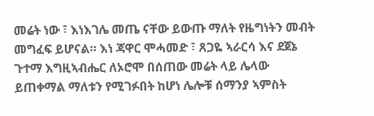መሬት ነው ፣ እነእገሌ መጤ ናቸው ይውጡ ማለት የዜግነትን መብት መግፈፍ ይሆናል። እነ ጃዋር ሞሓመድ ፣ ጸጋዬ ኣራርሳ እና ደጀኔ ጉተማ እግዚኣብሔር ለኦሮሞ በሰጠው መሬት ላይ ሌላው ይጠቀማል ማለቱን የሚገፉበት ከሆነ ሌሎቹ ሰማንያ ኣምስት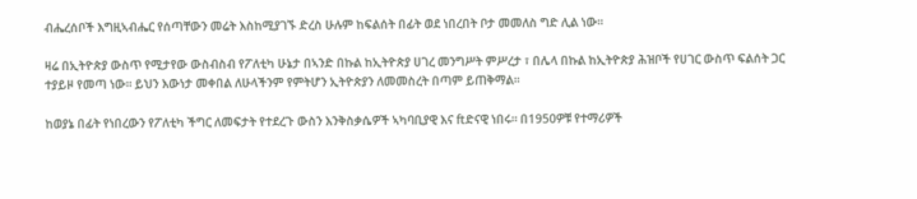ብሔረሰቦች እግዚኣብሔር የሰጣቸውን መሬት እስከሚያገኙ ድረስ ሁሉም ከፍልሰት በፊት ወደ ነበረበት ቦታ መመለስ ግድ ሊል ነው።

ዛሬ በኢትዮጵያ ውስጥ የሚታየው ውስብስብ የፖለቲካ ሁኔታ በኣንድ በኩል ከኢትዮጵያ ሀገረ መንግሥት ምሥረታ ፣ በሌላ በኩል ከኢትዮጵያ ሕዝቦች የሀገር ውስጥ ፍልሰት ጋር ተያይዞ የመጣ ነው። ይህን እውነታ መቀበል ለሁላችንም የምትሆን ኢትዮጵያን ለመመስረት በጣም ይጠቅማል።

ከወያኔ በፊት የነበረውን የፖለቲካ ችግር ለመፍታት የተደረጉ ውስን እንቅስቃሴዎች ኣካባቢያዊ እና ftድናዊ ነበሩ። በ1950ዎቹ የተማሪዎች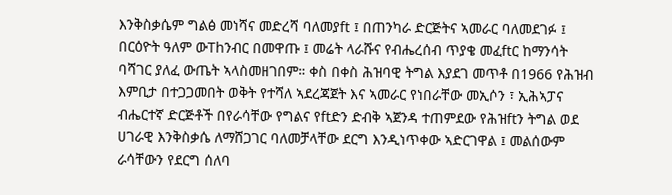እንቅስቃሴም ግልፅ መነሻና መድረሻ ባለመያft ፤ በጠንካራ ድርጅትና ኣመራር ባለመደገፉ ፤ በርዕዮት ዓለም ውThንብር በመዋጡ ፤ መሬት ላራሹና የብሔረሰብ ጥያቄ መፈftር ከማንሳት ባሻገር ያለፈ ውጤት ኣላስመዘገበም። ቀስ በቀስ ሕዝባዊ ትግል እያደገ መጥቶ በ1966 የሕዝብ እምቢታ በተጋጋመበት ወቅት የተሻለ ኣደረጃጀት እና ኣመራር የነበራቸው መኢሶን ፣ ኢሕኣፓና ብሔርተኛ ድርጅቶች በየራሳቸው የግልና የftድን ድብቅ ኣጀንዳ ተጠምደው የሕዝftን ትግል ወደ ሀገራዊ እንቅስቃሴ ለማሸጋገር ባለመቻላቸው ደርግ እንዲነጥቀው ኣድርገዋል ፤ መልሰውም ራሳቸውን የደርግ ሰለባ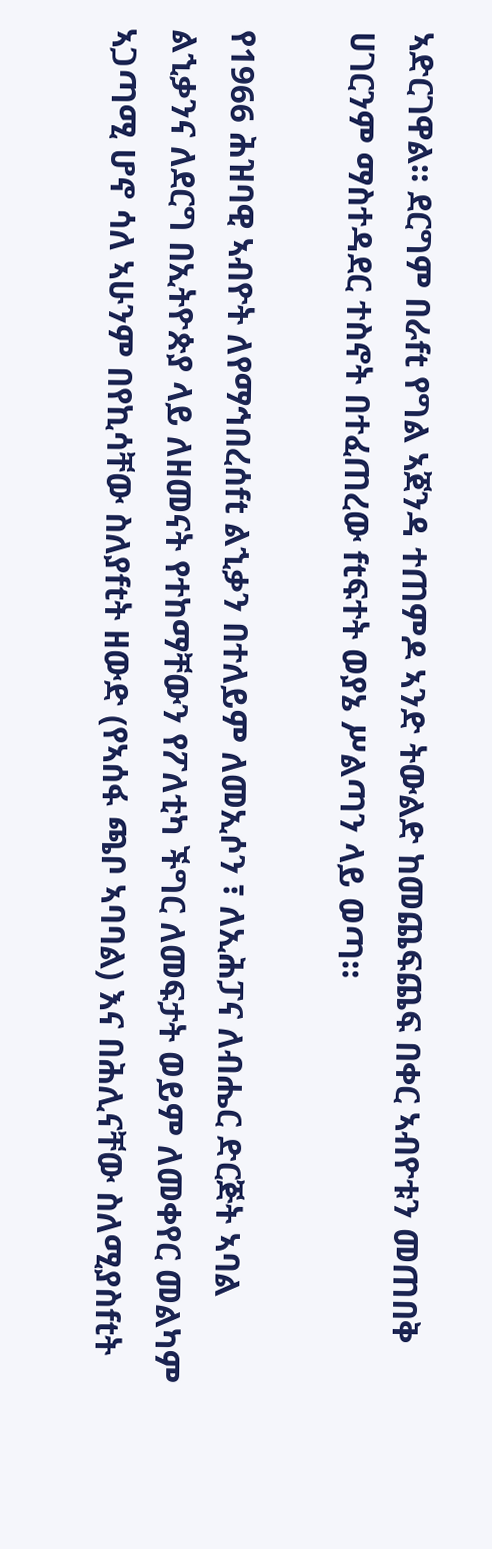ኣድርገዋል። ደርግም በራft የግል ኣጀንዳ ተጠምዶ ኣንድ ትውልድ ከመጨፍጨፍ በቀር ኣብዮቱን መጠበቅ ሀገርንም ማስተዳደር ተስኖት በተፈጠረው ftፍተት ወያኔ ሥልጣን ላይ ወጣ።

የ1966 ሕዝባዊ ኣብዮት ለየማኅበረሰft ልኂቃን በተለይም ለመኢሶን ፣ ለኢሕፓና ለብሔር ድርጅት ኣባል ልኂቃንና ለደርግ በኢትዮጵያ ላይ ለዘመናት የተከማቸውን የፖለቲካ ችግር ለመፍታት ወይም ለመቀየር መልካም ኣጋጣሚ ሆኖ ሳለ ኣሁንም በየኪሳቸው ስለያftት ዘውድ (የኣሰፋ ጫቦ ኣባባል) እና በሕሊናቸው ስለሚያስftት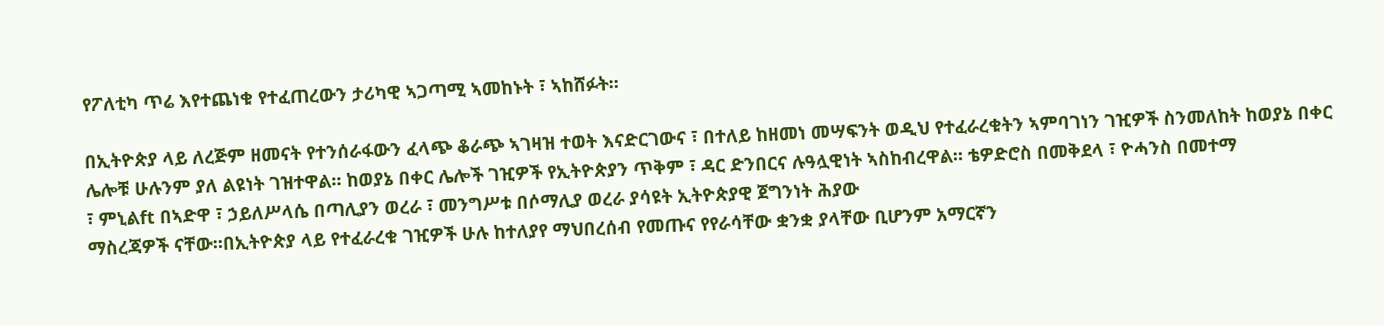የፖለቲካ ጥሬ እየተጨነቁ የተፈጠረውን ታሪካዊ ኣጋጣሚ ኣመከኑት ፣ ኣከሸፉት።

በኢትዮጵያ ላይ ለረጅም ዘመናት የተንሰራፋውን ፈላጭ ቆራጭ ኣገዛዝ ተወት እናድርገውና ፣ በተለይ ከዘመነ መሣፍንት ወዲህ የተፈራረቁትን ኣምባገነን ገዢዎች ስንመለከት ከወያኔ በቀር ሌሎቹ ሁሉንም ያለ ልዩነት ገዝተዋል። ከወያኔ በቀር ሌሎች ገዢዎች የኢትዮጵያን ጥቅም ፣ ዳር ድንበርና ሉዓሏዊነት ኣስከብረዋል። ቴዎድሮስ በመቅደላ ፣ ዮሓንስ በመተማ
፣ ምኒልft በኣድዋ ፣ ኃይለሥላሴ በጣሊያን ወረራ ፣ መንግሥቱ በሶማሊያ ወረራ ያሳዩት ኢትዮጵያዊ ጀግንነት ሕያው
ማስረጃዎች ናቸው።በኢትዮጵያ ላይ የተፈራረቁ ገዢዎች ሁሉ ከተለያየ ማህበረሰብ የመጡና የየራሳቸው ቋንቋ ያላቸው ቢሆንም አማርኛን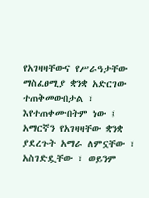የአገዛዛቸውና የሥራዓታቸው ማስፈፀሚያ ቋንቋ አድርገው ተጠቅመውበታል ፣ እየተጠቀሙበትም ነው ፤ አማርኛን የአገዛዛቸው ቋንቋ ያደረጉት አማራ ለምኗቸው ፣ አስገድዷቸው ፣ ወይንም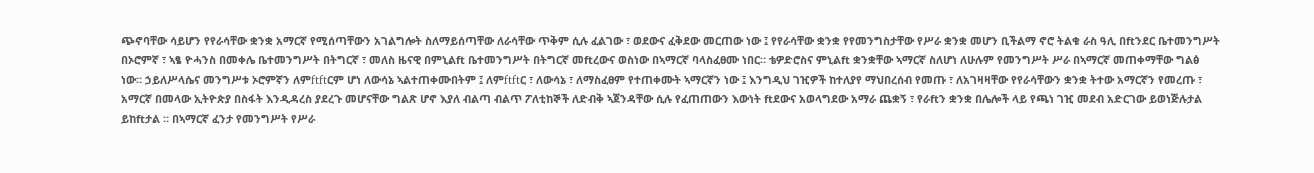ጭኖባቸው ሳይሆን የየራሳቸው ቋንቋ አማርኛ የሚሰጣቸውን አገልግሎት ስለማይሰጣቸው ለራሳቸው ጥቅም ሲሉ ፈልገው ፣ ወደውና ፈቅደው መርጠው ነው ፤ የየራሳቸው ቋንቋ የየመንግስታቸው የሥራ ቋንቋ መሆን ቢችልማ ኖሮ ትልቁ ራስ ዓሊ በftንደር ቤተመንግሥት በኦሮምኛ ፣ ኣፄ ዮሓንስ በመቀሌ ቤተመንግሥት በትግርኛ ፣ መለስ ዜናዊ በምኒልft ቤተመንግሥት በትግርኛ መftረውና ወስነው በኣማርኛ ባላስፈፀሙ ነበር። ቴዎድሮስና ምኒልft ቋንቋቸው ኣማርኛ ስለሆነ ለሁሉም የመንግሥት ሥራ በኣማርኛ መጠቀማቸው ግልፅ ነው። ኃይለሥላሴና መንግሥቱ ኦሮምኛን ለምftftርም ሆነ ለውሳኔ ኣልተጠቀሙበትም ፤ ለምftftር ፣ ለውሳኔ ፣ ለማስፈፀም የተጠቀሙት ኣማርኛን ነው ፤ እንግዲህ ገዢዎች ከተለያየ ማህበረሰብ የመጡ ፣ ለአገዛዛቸው የየራሳቸውን ቋንቋ ትተው አማርኛን የመረጡ ፣ አማርኛ በመላው ኢትዮጵያ በስፋት እንዲዳረስ ያደረጉ መሆናቸው ግልጽ ሆኖ እያለ ብልጣ ብልጥ ፖለቲከኞች ለድብቅ ኣጀንዳቸው ሲሉ የፈጠጠውን እውነት ftደውና አወላግደው አማራ ጨቋኝ ፣ የራftን ቋንቋ በሌሎች ላይ የጫነ ገዢ መደብ አድርገው ይወነጅሉታል ይከftታል ። በኣማርኛ ፈንታ የመንግሥት የሥራ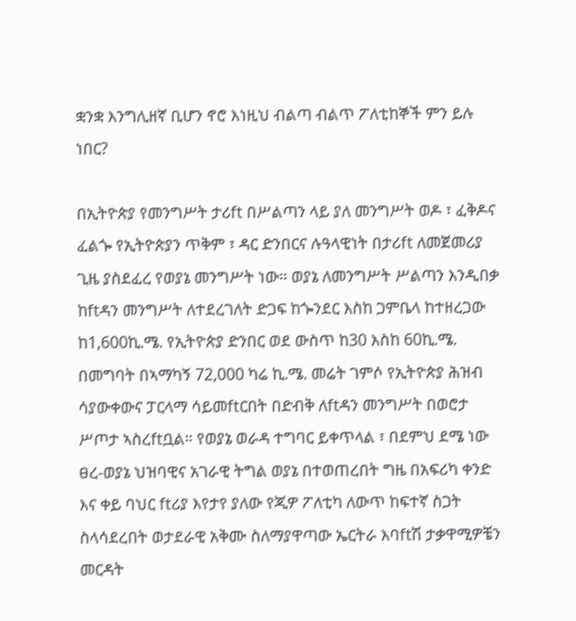ቋንቋ እንግሊዘኛ ቢሆን ኖሮ እነዚህ ብልጣ ብልጥ ፖለቲከኞች ምን ይሉ ነበር?

በኢትዮጵያ የመንግሥት ታሪft በሥልጣን ላይ ያለ መንግሥት ወዶ ፣ ፈቅዶና ፈልጐ የኢትዮጵያን ጥቅም ፣ ዳር ድንበርና ሉዓላዊነት በታሪft ለመጀመሪያ ጊዜ ያስደፈረ የወያኔ መንግሥት ነው። ወያኔ ለመንግሥት ሥልጣን እንዲበቃ ከftዳን መንግሥት ለተደረገለት ድጋፍ ከጐንደር እስከ ጋምቤላ ከተዘረጋው ከ1,600ኪ.ሜ. የኢትዮጵያ ድንበር ወደ ውስጥ ከ30 እስከ 60ኪ.ሜ. በመግባት በኣማካኝ 72,000 ካሬ ኪ.ሜ. መሬት ገምሶ የኢትዮጵያ ሕዝብ ሳያውቀውና ፓርላማ ሳይመftርበት በድብቅ ለftዳን መንግሥት በወሮታ ሥጦታ ኣስረftቧል። የወያኔ ወራዳ ተግባር ይቀጥላል ፣ በደምህ ደሜ ነው ፀረ-ወያኔ ህዝባዊና አገራዊ ትግል ወያኔ በተወጠረበት ግዜ በአፍሪካ ቀንድ እና ቀይ ባህር ftሪያ እየታየ ያለው የጂዎ ፖለቲካ ለውጥ ከፍተኛ ስጋት ስላሳደረበት ወታደራዊ አቅሙ ስለማያዋጣው ኤርትራ እባftሽ ታቃዋሚዎቼን መርዳት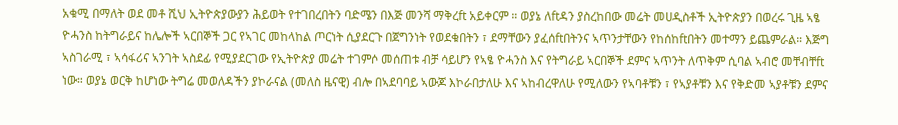አቁሚ በማለት ወደ መቶ ሺህ ኢትዮጵያውያን ሕይወት የተገበረበትን ባድሜን በእጅ መንሻ ማቅረft አይቀርም ። ወያኔ ለftዳን ያስረከበው መሬት መሀዲስቶች ኢትዮጵያን በወረሩ ጊዜ ኣፄ ዮሓንስ ከትግራይና ከሌሎች ኣርበኞች ጋር የኣገር መከላከል ጦርነት ሲያደርጉ በጀግንነት የወደቁበትን ፣ ደማቸውን ያፈሰftበትንና ኣጥንታቸውን የከሰከftበትን መተማን ይጨምራል። እጅግ ኣስገራሚ ፣ ኣሳፋሪና ኣንገት ኣስደፊ የሚያደርገው የኢትዮጵያ መሬት ተገምሶ መሰጠቱ ብቻ ሳይሆን የኣፄ ዮሓንስ እና የትግራይ ኣርበኞች ደምና ኣጥንት ለጥቅም ሲባል ኣብሮ መቸብቸft ነው። ወያኔ ወርቅ ከሆነው ትግሬ መወለዳችን ያኮራናል (መለስ ዜናዊ) ብሎ በኣደባባይ ኣውጆ እኮራበታለሁ እና ኣከብረዋለሁ የሚለውን የኣባቶቹን ፣ የኣያቶቹን እና የቅድመ ኣያቶቹን ደምና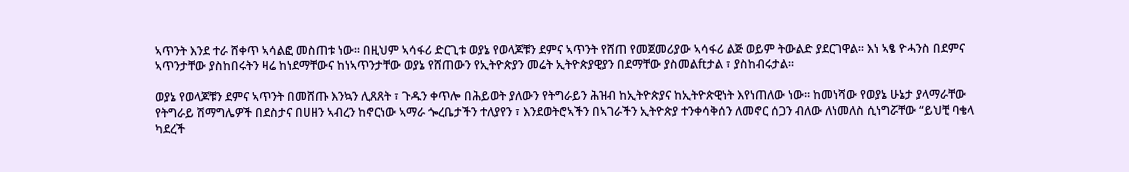ኣጥንት እንደ ተራ ሸቀጥ ኣሳልፎ መስጠቱ ነው። በዚህም ኣሳፋሪ ድርጊቱ ወያኔ የወላጆቹን ደምና ኣጥንት የሸጠ የመጀመሪያው ኣሳፋሪ ልጅ ወይም ትውልድ ያደርገዋል። እነ ኣፄ ዮሓንስ በደምና ኣጥንታቸው ያስከበሩትን ዛሬ ከነደማቸውና ከነኣጥንታቸው ወያኔ የሸጠውን የኢትዮጵያን መሬት ኢትዮጵያዊያን በደማቸው ያስመልftታል ፣ ያስከብሩታል።

ወያኔ የወላጆቹን ደምና ኣጥንት በመሸጡ እንኳን ሊጸጸት ፣ ጉዱን ቀጥሎ በሕይወት ያለውን የትግራይን ሕዝብ ከኢትዮጵያና ከኢትዮጵዊነት እየነጠለው ነው። ከመነሻው የወያኔ ሁኔታ ያላማራቸው የትግራይ ሽማግሌዎች በደስታና በሀዘን ኣብረን ከኖርነው ኣማራ ጐረቤታችን ተለያየን ፣ እንደወትሮኣችን በኣገራችን ኢትዮጵያ ተንቀሳቅሰን ለመኖር ሰጋን ብለው ለነመለስ ሲነግሯቸው “ይህቺ ባቄላ ካደረች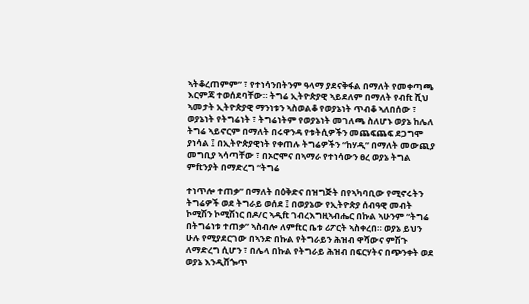ኣትቆረጠምም” ፣ የተነሳንበትንም ዓላማ ያደናቅፋል በማለት የመቀጣጫ እርምጃ ተወሰደባቸው። ትግሬ ኢትዮጵያዊ ኣይደለም በማለት የብft ሺህ ኣመታት ኢትዮጵያዊ ማንነቱን ኣስወልቆ የወያኔነት ጥብቆ ኣለበሰው ፣ ወያኔነት የትግሬነት ፣ ትግሬነትም የወያኔነት መገለጫ ስለሆኑ ወያኔ ከሌለ ትግሬ ኣይኖርም በማለት በሩዋንዳ የቱትሲዎችን መጨፍጨፍ ደጋግሞ ያነሳል ፤ በኢትዮጵያዊነት የቀጠሉ ትግሬዎችን “ከሃዲ” በማለት መውጪያ መግቢያ ኣሳጣቸው ፣ በኦሮሞና በኣማራ የተነሳውን ፀረ ወያኔ ትግል ምftንያት በማድረግ “ትግሬ

ተነጥሎ ተጠቃ” በማለት በዕቅድና በዝግጅት በየኣካባቢው የሚኖሩትን ትግሬዎች ወደ ትግራይ ወሰደ ፤ በወያኔው የኢትዮጵያ ሰብዓዊ መብት ኮሚሽን ኮሚሽነር በዶ/ር ኣዲft ገብረእግዚኣብሔር በኩል ኣሁንም “ትግሬ በትግሬነቱ ተጠቃ” ኣስብሎ ለምftር ቤቱ ሪፖርት ኣስቀረበ። ወያኔ ይህን ሁሉ የሚያደርገው በኣንድ በኩል የትግራይን ሕዝብ ዋሻውና ምሽጉ ለማድረግ ሲሆን ፣ በሌላ በኩል የትግራይ ሕዝብ በፍርሃትና በጭንቀት ወደ ወያኔ እንዲሸጐጥ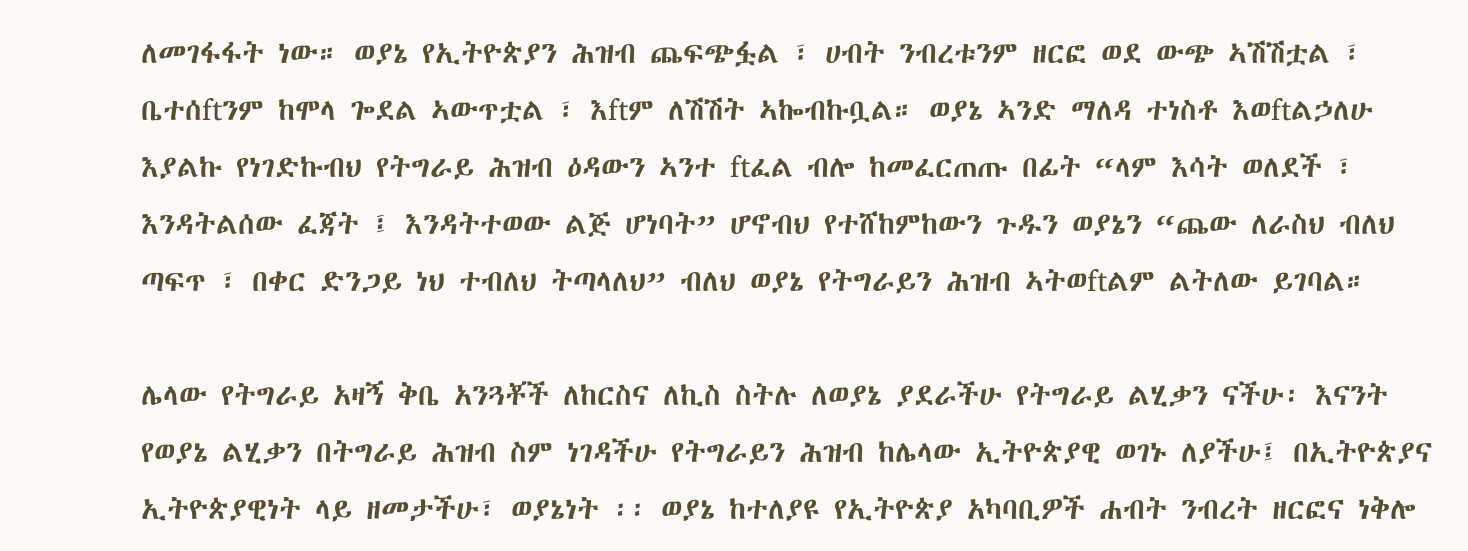ለመገፋፋት ነው። ወያኔ የኢትዮጵያን ሕዝብ ጨፍጭፏል ፣ ሀብት ንብረቱንም ዘርፎ ወደ ውጭ ኣሽሽቷል ፣ ቤተሰftንም ከሞላ ጐደል ኣውጥቷል ፣ እftም ለሽሽት ኣኰብኩቧል። ወያኔ ኣንድ ማለዳ ተነስቶ እወftልኃለሁ እያልኩ የነገድኩብህ የትግራይ ሕዝብ ዕዳውን ኣንተ ftፈል ብሎ ከመፈርጠጡ በፊት “ላም እሳት ወለደች ፣ እንዳትልሰው ፈጃት ፤ እንዳትተወው ልጅ ሆነባት” ሆኖብህ የተሸከምከውን ጉዱን ወያኔን “ጨው ለራስህ ብለህ ጣፍጥ ፣ በቀር ድንጋይ ነህ ተብለህ ትጣላለህ” ብለህ ወያኔ የትግራይን ሕዝብ ኣትወftልም ልትለው ይገባል።

ሌላው የትግራይ አዛኝ ቅቤ አንጓቾች ለከርስና ለኪስ ስትሉ ለወያኔ ያደራችሁ የትግራይ ልሂቃን ናችሁ፡ እናንት የወያኔ ልሂቃን በትግራይ ሕዝብ ስም ነገዳችሁ የትግራይን ሕዝብ ከሌላው ኢትዮጵያዊ ወገኑ ለያችሁ፤ በኢትዮጵያና ኢትዮጵያዊነት ላይ ዘመታችሁ፣ ወያኔነት ፡፡ ወያኔ ከተለያዩ የኢትዮጵያ አካባቢዎች ሐብት ንብረት ዘርፎና ነቅሎ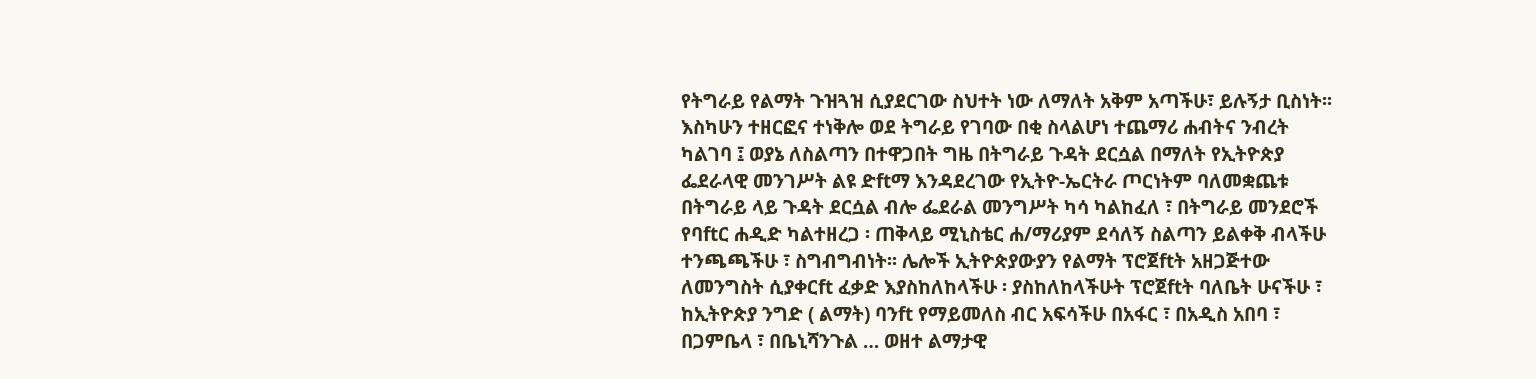የትግራይ የልማት ጉዝጓዝ ሲያደርገው ስህተት ነው ለማለት አቅም አጣችሁ፣ ይሉኝታ ቢስነት፡፡ እስካሁን ተዘርፎና ተነቅሎ ወደ ትግራይ የገባው በቂ ስላልሆነ ተጨማሪ ሐብትና ንብረት ካልገባ ፤ ወያኔ ለስልጣን በተዋጋበት ግዜ በትግራይ ጉዳት ደርሷል በማለት የኢትዮጵያ ፌደራላዊ መንገሥት ልዩ ድftማ እንዳደረገው የኢትዮ-ኤርትራ ጦርነትም ባለመቋጨቱ በትግራይ ላይ ጉዳት ደርሷል ብሎ ፌደራል መንግሥት ካሳ ካልከፈለ ፣ በትግራይ መንደሮች የባftር ሐዲድ ካልተዘረጋ ፡ ጠቅላይ ሚኒስቴር ሐ/ማሪያም ደሳለኝ ስልጣን ይልቀቅ ብላችሁ ተንጫጫችሁ ፣ ስግብግብነት፡፡ ሌሎች ኢትዮጵያውያን የልማት ፕሮጀftት አዘጋጅተው ለመንግስት ሲያቀርft ፈቃድ እያስከለከላችሁ ፡ ያስከለከላችሁት ፕሮጀftት ባለቤት ሁናችሁ ፣ ከኢትዮጵያ ንግድ ( ልማት) ባንft የማይመለስ ብር አፍሳችሁ በአፋር ፣ በአዲስ አበባ ፣ በጋምቤላ ፣ በቤኒሻንጉል … ወዘተ ልማታዊ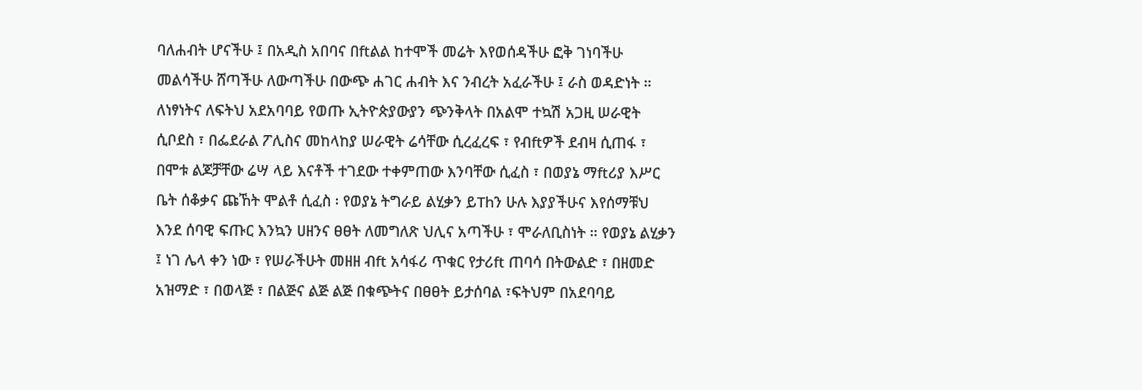ባለሐብት ሆናችሁ ፤ በአዲስ አበባና በftልል ከተሞች መሬት እየወሰዳችሁ ፎቅ ገነባችሁ መልሳችሁ ሸጣችሁ ለውጣችሁ በውጭ ሐገር ሐብት እና ንብረት አፈራችሁ ፤ ራስ ወዳድነት ። ለነፃነትና ለፍትህ አደአባባይ የወጡ ኢትዮጵያውያን ጭንቅላት በአልሞ ተኳሽ አጋዚ ሠራዊት ሲቦደስ ፣ በፌደራል ፖሊስና መከላከያ ሠራዊት ሬሳቸው ሲረፈረፍ ፣ የብftዎች ደብዛ ሲጠፋ ፣ በሞቱ ልጆቻቸው ሬሣ ላይ እናቶች ተገደው ተቀምጠው እንባቸው ሲፈስ ፣ በወያኔ ማftሪያ እሥር ቤት ሰቆቃና ጩኸት ሞልቶ ሲፈስ ፡ የወያኔ ትግራይ ልሂቃን ይThን ሁሉ እያያችሁና እየሰማቹህ እንደ ሰባዊ ፍጡር እንኳን ሀዘንና ፀፀት ለመግለጽ ህሊና አጣችሁ ፣ ሞራለቢስነት ። የወያኔ ልሂቃን ፤ ነገ ሌላ ቀን ነው ፣ የሠራችሁት መዘዘ ብft አሳፋሪ ጥቁር የታሪft ጠባሳ በትውልድ ፣ በዘመድ አዝማድ ፣ በወላጅ ፣ በልጅና ልጅ ልጅ በቁጭትና በፀፀት ይታሰባል ፣ፍትህም በአደባባይ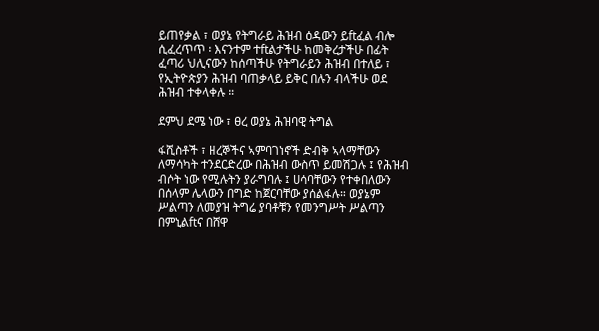ይጠየቃል ፣ ወያኔ የትግራይ ሕዝብ ዕዳውን ይftፈል ብሎ ሲፈረጥጥ ፡ እናንተም ተftልታችሁ ከመቅረታችሁ በፊት ፈጣሪ ህሊናውን ከሰጣችሁ የትግራይን ሕዝብ በተለይ ፣ የኢትዮጵያን ሕዝብ ባጠቃላይ ይቅር በሉን ብላችሁ ወደ ሕዝብ ተቀላቀሉ ።

ደምህ ደሜ ነው ፣ ፀረ ወያኔ ሕዝባዊ ትግል

ፋሺስቶች ፣ ዘረኞችና ኣምባገነኖች ድብቅ ኣላማቸውን ለማሳካት ተንደርድረው በሕዝብ ውስጥ ይመሽጋሉ ፤ የሕዝብ ብሶት ነው የሚሉትን ያራግባሉ ፤ ሀሳባቸውን የተቀበለውን በሰላም ሌላውን በግድ ከጀርባቸው ያሰልፋሉ። ወያኔም ሥልጣን ለመያዝ ትግሬ ያባቶቹን የመንግሥት ሥልጣን በምኒልftና በሸዋ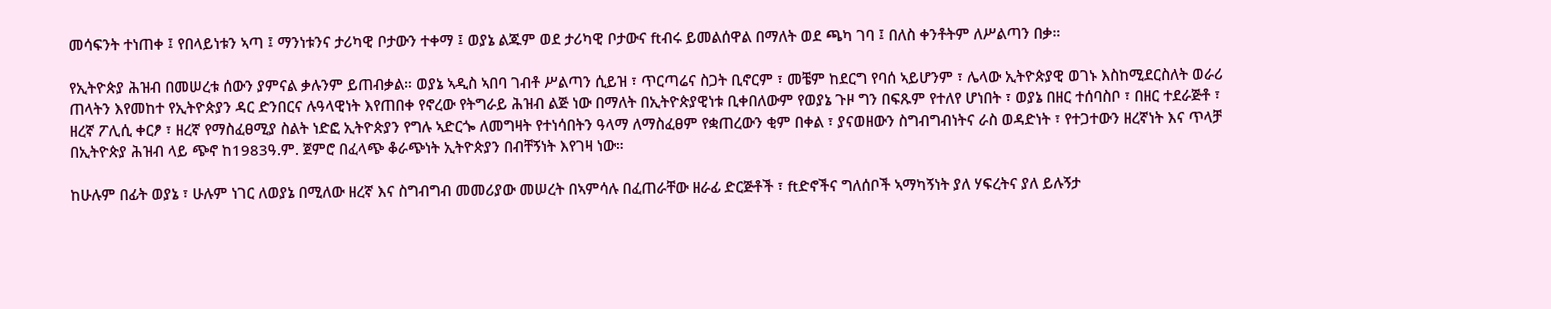መሳፍንት ተነጠቀ ፤ የበላይነቱን ኣጣ ፤ ማንነቱንና ታሪካዊ ቦታውን ተቀማ ፤ ወያኔ ልጁም ወደ ታሪካዊ ቦታውና ftብሩ ይመልሰዋል በማለት ወደ ጫካ ገባ ፤ በለስ ቀንቶትም ለሥልጣን በቃ።

የኢትዮጵያ ሕዝብ በመሠረቱ ሰውን ያምናል ቃሉንም ይጠብቃል። ወያኔ ኣዲስ ኣበባ ገብቶ ሥልጣን ሲይዝ ፣ ጥርጣሬና ስጋት ቢኖርም ፣ መቼም ከደርግ የባሰ ኣይሆንም ፣ ሌላው ኢትዮጵያዊ ወገኑ እስከሚደርስለት ወራሪ ጠላትን እየመከተ የኢትዮጵያን ዳር ድንበርና ሉዓላዊነት እየጠበቀ የኖረው የትግራይ ሕዝብ ልጅ ነው በማለት በኢትዮጵያዊነቱ ቢቀበለውም የወያኔ ጉዞ ግን በፍጹም የተለየ ሆነበት ፣ ወያኔ በዘር ተሰባስቦ ፣ በዘር ተደራጅቶ ፣ ዘረኛ ፖሊሲ ቀርፆ ፣ ዘረኛ የማስፈፀሚያ ስልት ነድፎ ኢትዮጵያን የግሉ ኣድርጐ ለመግዛት የተነሳበትን ዓላማ ለማስፈፀም የቋጠረውን ቂም በቀል ፣ ያናወዘውን ስግብግብነትና ራስ ወዳድነት ፣ የተጋተውን ዘረኛነት እና ጥላቻ በኢትዮጵያ ሕዝብ ላይ ጭኖ ከ1983ዓ.ም. ጀምሮ በፈላጭ ቆራጭነት ኢትዮጵያን በብቸኝነት እየገዛ ነው።

ከሁሉም በፊት ወያኔ ፣ ሁሉም ነገር ለወያኔ በሚለው ዘረኛ እና ስግብግብ መመሪያው መሠረት በኣምሳሉ በፈጠራቸው ዘራፊ ድርጅቶች ፣ ftድኖችና ግለሰቦች ኣማካኝነት ያለ ሃፍረትና ያለ ይሉኝታ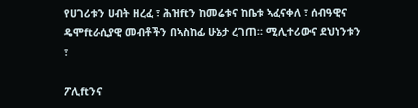የሀገሪቱን ሀብት ዘረፈ ፣ ሕዝftን ከመሬቱና ከቤቱ ኣፈናቀለ ፣ ሰብዓዊና ዴሞftራሲያዊ መብቶችን በኣስከፊ ሁኔታ ረገጠ። ሚሊተሪውና ደህነንቱን ፣

ፖሊftንና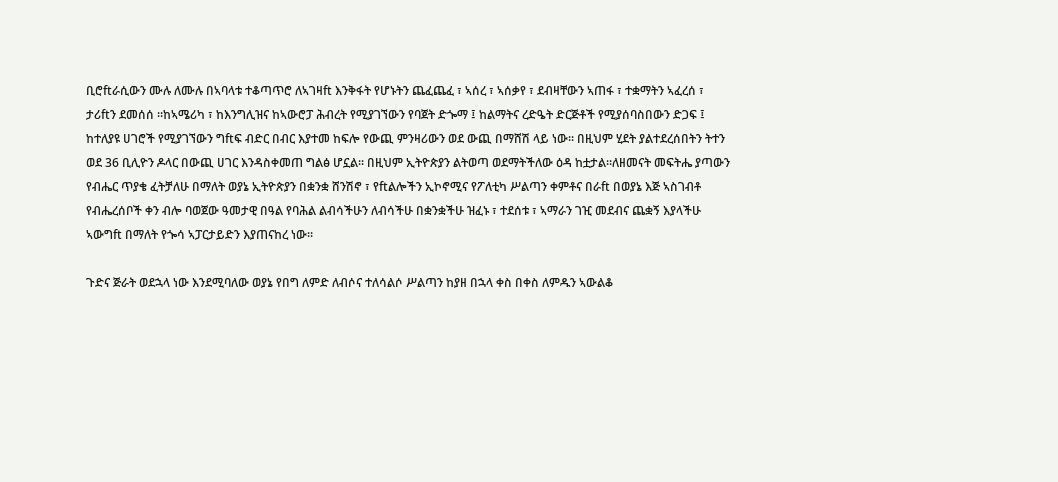ቢሮftራሲውን ሙሉ ለሙሉ በኣባላቱ ተቆጣጥሮ ለኣገዛft እንቅፋት የሆኑትን ጨፈጨፈ ፣ ኣሰረ ፣ ኣሰቃየ ፣ ደብዛቸውን ኣጠፋ ፣ ተቋማትን ኣፈረሰ ፣ ታሪftን ደመሰሰ ።ከኣሜሪካ ፣ ከእንግሊዝና ከኣውሮፓ ሕብረት የሚያገኘውን የባጀት ድጐማ ፤ ከልማትና ረድዔት ድርጅቶች የሚያሰባስበውን ድጋፍ ፤ ከተለያዩ ሀገሮች የሚያገኘውን ግftፍ ብድር በብር እያተመ ከፍሎ የውጪ ምንዛሪውን ወደ ውጪ በማሸሽ ላይ ነው። በዚህም ሂደት ያልተደረሰበትን ትተን ወደ 36 ቢሊዮን ዶላር በውጪ ሀገር እንዳስቀመጠ ግልፅ ሆኗል። በዚህም ኢትዮጵያን ልትወጣ ወደማትችለው ዕዳ ከቷታል።ለዘመናት መፍትሔ ያጣውን የብሔር ጥያቄ ፈትቻለሁ በማለት ወያኔ ኢትዮጵያን በቋንቋ ሸንሽኖ ፣ የftልሎችን ኢኮኖሚና የፖለቲካ ሥልጣን ቀምቶና በራft በወያኔ እጅ ኣስገብቶ የብሔረሰቦች ቀን ብሎ ባወጀው ዓመታዊ በዓል የባሕል ልብሳችሁን ለብሳችሁ በቋንቋችሁ ዝፈኑ ፣ ተደሰቱ ፣ ኣማራን ገዢ መደብና ጨቋኝ እያላችሁ ኣውግft በማለት የጐሳ ኣፓርታይድን እያጠናከረ ነው።

ጉድና ጅራት ወደኋላ ነው እንደሚባለው ወያኔ የበግ ለምድ ለብሶና ተለሳልሶ ሥልጣን ከያዘ በኋላ ቀስ በቀስ ለምዱን ኣውልቆ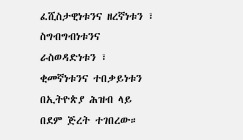ፈሺስታዊነቱንና ዘረኛነቱን ፣ ስግብግብነቱንና ራስወዳድነቱን ፣ ቂመኛነቱንና ተበቃይነቱን በኢትዮጵያ ሕዝብ ላይ በደም ጅረት ተገበረው።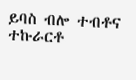ይባስ ብሎ ተብቶና ተኩራርቶ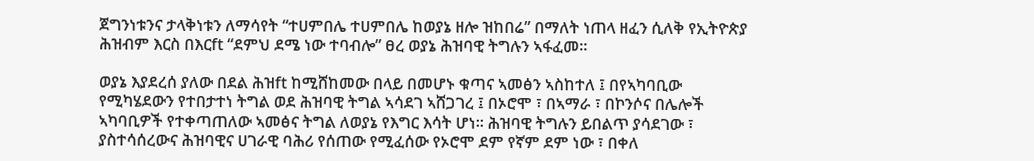ጀግንነቱንና ታላቅነቱን ለማሳየት “ተሀምበሌ ተሀምበሌ ከወያኔ ዘሎ ዝከበሬ” በማለት ነጠላ ዘፈን ሲለቅ የኢትዮጵያ ሕዝብም እርስ በእርft “ደምህ ደሜ ነው ተባብሎ” ፀረ ወያኔ ሕዝባዊ ትግሉን ኣፋፈመ።

ወያኔ እያደረሰ ያለው በደል ሕዝft ከሚሸከመው በላይ በመሆኑ ቁጣና ኣመፅን ኣስከተለ ፤ በየኣካባቢው የሚካሄደውን የተበታተነ ትግል ወደ ሕዝባዊ ትግል ኣሳደገ ኣሸጋገረ ፤ በኦሮሞ ፣ በኣማራ ፣ በኮንሶና በሌሎች ኣካባቢዎች የተቀጣጠለው ኣመፅና ትግል ለወያኔ የእግር እሳት ሆነ። ሕዝባዊ ትግሉን ይበልጥ ያሳደገው ፣ ያስተሳሰረውና ሕዝባዊና ሀገራዊ ባሕሪ የሰጠው የሚፈሰው የኦሮሞ ደም የኛም ደም ነው ፣ በቀለ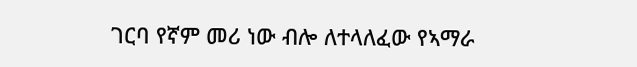ገርባ የኛም መሪ ነው ብሎ ለተላለፈው የኣማራ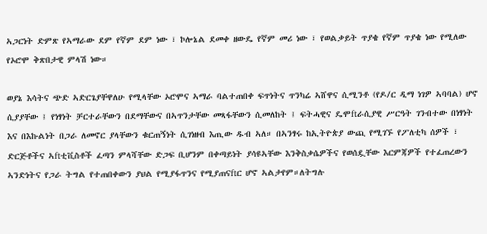ኣጋርነት ድምጽ የኣማራው ደም የኛም ደም ነው ፣ ኮሎኔል ደመቀ ዘውዴ የኛም መሪ ነው ፣ የወልቃይት ጥያቄ የኛም ጥያቄ ነው የሚለው የኦሮሞ ቅጽበታዊ ምላሽ ነው።

ወያኔ እሳትና ጭድ ኣድርጌያቸዋለሁ የሚላቸው ኦሮሞና ኣማራ ባልተጠበቀ ፍጥነትና ጥንካሬ ኣሸዋና ሲሚንቶ (የዶ/ር ዲማ ነገዎ ኣባባል) ሆኖ ሲያያቸው ፤ የነፃነት ቻርተራቸውን በደማቸውና በኣጥንታቸው መጻፋቸውን ሲመለከት ፤ ፍትሓዊና ዴሞftራሲያዊ ሥርዓት ገንብተው በነፃነት እና በእኩልነት በጋራ ለመኖር ያላቸውን ቁርጠኝነት ሲገነዘብ እጢው ዱብ ኣለ። በኣንፃሩ ከኢትዮጵያ ውጪ የሚገኙ የፖለቲካ ሰዎች ፣ ድርጅቶችና ኣftቲቪስቶች ፈጣን ምላሻቸው ድጋፍ ቢሆንም በቀጣይነት ያሳዩኣቸው እንቅስቃሴዎችና የወሰዷቸው እርምጃዎች የተፈጠረውን ኣንድነትና የጋራ ትግል የተጠበቀውን ያህል የሚያፋጥንና የሚያጠናftር ሆኖ ኣልታየም።ለትግሉ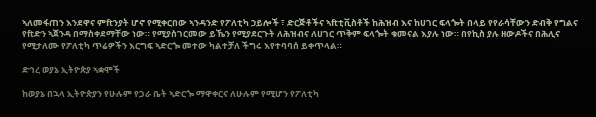ኣለመፋጠን እንደዋና ምftንያት ሆኖ የሚቀርበው ኣንዳንድ የፖለቲካ ኃይሎች ፣ ድርጅቶችና ኣftቲቪስቶች ከሕዝብ እና ከሀገር ፍላጐት በላይ የየራሳቸውን ድብቅ የግልና የftድን ኣጀንዳ በማስቀደማቸው ነው። የሚያስገርመው ይኼን የሚያደርጉት ለሕዝብና ለሀገር ጥቅም ፍላጐት ቁመናል እያሉ ነው። በየኪስ ያሉ ዘውዶችና በሕሊና የሚታለሙ የፖለቲካ ጥሬዎችን እርግፍ ኣድርጐ መተው ካልተቻለ ችግሩ እየተባባሰ ይቀጥላል።

ድኅረ ወያኔ ኢትዮጵያ ኣቋሞች

ከወያኔ በኋላ ኢትዮጵያን የሁሉም የጋራ ቤት ኣድርጐ ማዋቀርና ለሁሉም የሚሆን የፖለቲካ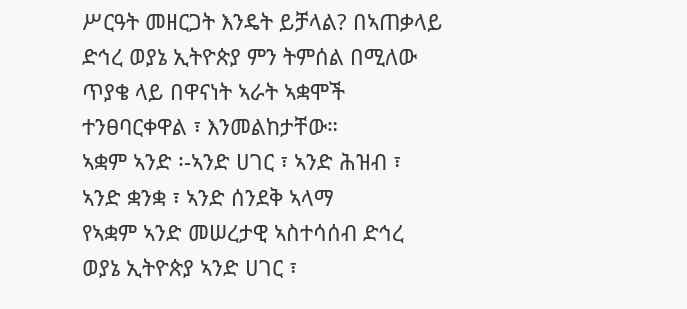ሥርዓት መዘርጋት እንዴት ይቻላል? በኣጠቃላይ ድኅረ ወያኔ ኢትዮጵያ ምን ትምሰል በሚለው ጥያቄ ላይ በዋናነት ኣራት ኣቋሞች ተንፀባርቀዋል ፣ እንመልከታቸው።
ኣቋም ኣንድ ፡-ኣንድ ሀገር ፣ ኣንድ ሕዝብ ፣ ኣንድ ቋንቋ ፣ ኣንድ ሰንደቅ ኣላማ
የኣቋም ኣንድ መሠረታዊ ኣስተሳሰብ ድኅረ ወያኔ ኢትዮጵያ ኣንድ ሀገር ፣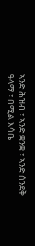ኣንድ ሕዝብ ፣ ኣንድ ቋንቋ ፣ ኣንድ ሰንደቅ ዓላማ ፣ በሚል እሳቤ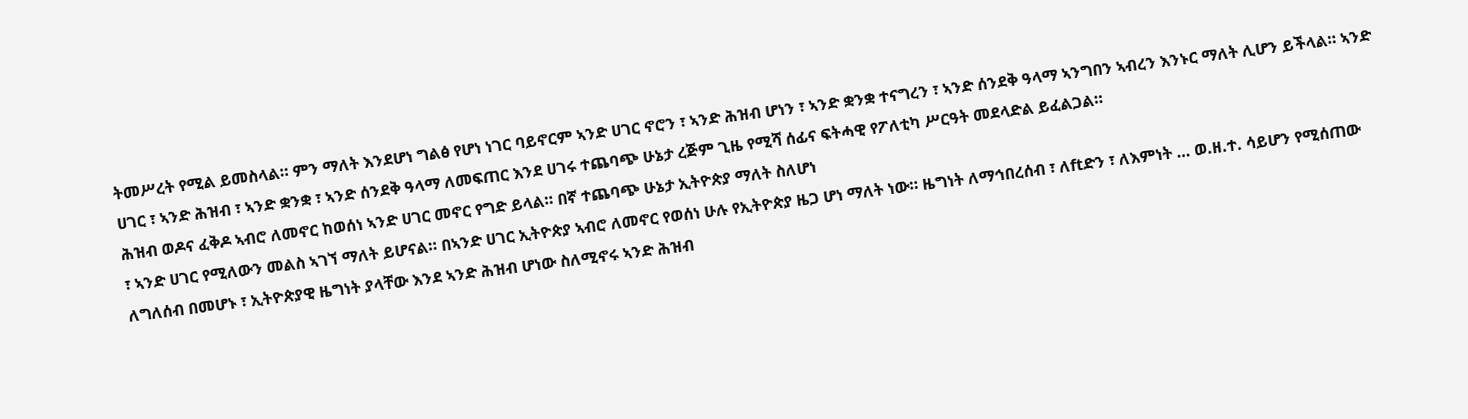ትመሥረት የሚል ይመስላል። ምን ማለት እንደሆነ ግልፅ የሆነ ነገር ባይኖርም ኣንድ ሀገር ኖሮን ፣ ኣንድ ሕዝብ ሆነን ፣ ኣንድ ቋንቋ ተናግረን ፣ ኣንድ ሰንደቅ ዓላማ ኣንግበን ኣብረን እንኑር ማለት ሊሆን ይችላል። ኣንድ ሀገር ፣ ኣንድ ሕዝብ ፣ ኣንድ ቋንቋ ፣ ኣንድ ሰንደቅ ዓላማ ለመፍጠር እንደ ሀገሩ ተጨባጭ ሁኔታ ረጅም ጊዜ የሚሻ ሰፊና ፍትሓዊ የፖለቲካ ሥርዓት መደላድል ይፈልጋል።
ሕዝብ ወዶና ፈቅዶ ኣብሮ ለመኖር ከወሰነ ኣንድ ሀገር መኖር የግድ ይላል። በኛ ተጨባጭ ሁኔታ ኢትዮጵያ ማለት ስለሆነ
፣ ኣንድ ሀገር የሚለውን መልስ ኣገኘ ማለት ይሆናል። በኣንድ ሀገር ኢትዮጵያ ኣብሮ ለመኖር የወሰነ ሁሉ የኢትዮጵያ ዜጋ ሆነ ማለት ነው። ዜግነት ለማኅበረሰብ ፣ ለftድን ፣ ለእምነት … ወ.ዘ.ተ. ሳይሆን የሚሰጠው ለግለሰብ በመሆኑ ፣ ኢትዮጵያዊ ዜግነት ያላቸው እንደ ኣንድ ሕዝብ ሆነው ስለሚኖሩ ኣንድ ሕዝብ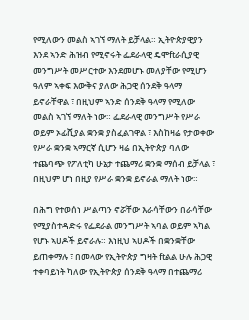የሚለውን መልስ ኣገኘ ማለት ይቻላል። ኢትዮጵያዊያን እንደ ኣንድ ሕዝብ የሚኖሩት ፌደራላዊ ዴሞftራሲያዊ መንግሥት መሥርተው እንደመሆኑ መለያቸው የሚሆን ዓለም ኣቀፍ እውቅና ያለው ሕጋዊ ሰንደቅ ዓላማ ይኖራቸዋል ፣ በዚህም ኣንድ ሰንደቅ ዓላማ የሚለው መልስ ኣገኘ ማለት ነው። ፌደራላዊ መንግሥት የሥራ ወይም ኦፊሺያል ቋንቋ ያስፈልገዋል ፣ እስከዛሬ የታወቀው የሥራ ቋንቋ ኣማርኛ ሲሆን ዛሬ በኢትዮጵያ ባለው ተጨባጭ የፖለቲካ ሁኔታ ተጨማሪ ቋንቋ ማሰብ ይቻላል ፣ በዚህም ሆነ በዚያ የሥራ ቋንቋ ይኖራል ማለት ነው።

በሕግ የተወሰነ ሥልጣን ኖሯቸው እራሳቸውን በራሳቸው የሚያስተዳድሩ የፌደራል መንግሥት ኣባል ወይም ኣካል የሆኑ ኣሀዶች ይኖራሉ። እነዚህ ኣሀዶች በቋንቋቸው ይጠቀማሉ ፣ በመላው የኢትዮጵያ ግዛት ftልል ሁሉ ሕጋዊ ተቀባይነት ካለው የኢትዮጵያ ሰንደቅ ዓላማ በተጨማሪ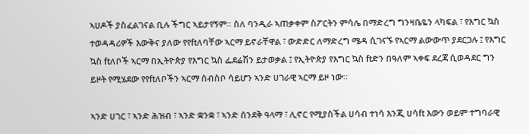ኣሀዶች ያስፈልገናል ቢሉ ችግር ኣይታየኝም። ስለ ባንዲራ ኣጠቃቀም ስፖርትን ምሳሌ በማድረግ ግንዛቤዬን ላካፍል ፣ የእግር ኳስ ተወዳዳሪዎች እውቅና ያለው የየftለባቸው ኣርማ ይኖራቸዋል ፣ ውድድር ለማድረግ ሜዳ ሲገናኙ የኣርማ ልውውጥ ያደርጋሉ ፤ የእግር ኳስ ftለቦች ኣርማ በኢትዮጵያ የእግር ኳስ ፌደሬሽን ይታወቃል ፤ የኢትዮጵያ የእግር ኳስ ftድን በዓለም ኣቀፍ ደረጃ ሲወዳደር ግን ይዞት የሚሄደው የየftለቦችን ኣርማ ሰብስቦ ሳይሆን ኣንድ ሀገራዊ ኣርማ ይዞ ነው።

ኣንድ ሀገር ፣ ኣንድ ሕዝብ ፣ ኣንድ ቋንቋ ፣ ኣንድ ሰንደቅ ዓላማ ፣ ሊኖር የሚያስችል ሀሳብ ተነሳ እንጂ ሀሳft እውን ወይም ተግባራዊ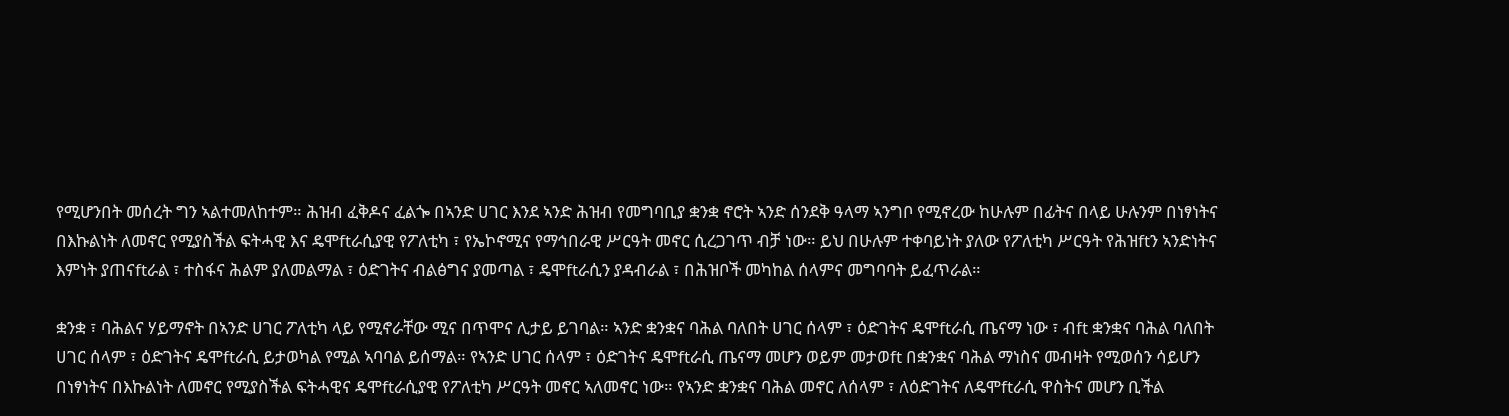የሚሆንበት መሰረት ግን ኣልተመለከተም። ሕዝብ ፈቅዶና ፈልጐ በኣንድ ሀገር እንደ ኣንድ ሕዝብ የመግባቢያ ቋንቋ ኖሮት ኣንድ ሰንደቅ ዓላማ ኣንግቦ የሚኖረው ከሁሉም በፊትና በላይ ሁሉንም በነፃነትና በእኩልነት ለመኖር የሚያስችል ፍትሓዊ እና ዴሞftራሲያዊ የፖለቲካ ፣ የኤኮኖሚና የማኅበራዊ ሥርዓት መኖር ሲረጋገጥ ብቻ ነው። ይህ በሁሉም ተቀባይነት ያለው የፖለቲካ ሥርዓት የሕዝftን ኣንድነትና እምነት ያጠናftራል ፣ ተስፋና ሕልም ያለመልማል ፣ ዕድገትና ብልፅግና ያመጣል ፣ ዴሞftራሲን ያዳብራል ፣ በሕዝቦች መካከል ሰላምና መግባባት ይፈጥራል።

ቋንቋ ፣ ባሕልና ሃይማኖት በኣንድ ሀገር ፖለቲካ ላይ የሚኖራቸው ሚና በጥሞና ሊታይ ይገባል። ኣንድ ቋንቋና ባሕል ባለበት ሀገር ሰላም ፣ ዕድገትና ዴሞftራሲ ጤናማ ነው ፣ ብft ቋንቋና ባሕል ባለበት ሀገር ሰላም ፣ ዕድገትና ዴሞftራሲ ይታወካል የሚል ኣባባል ይሰማል። የኣንድ ሀገር ሰላም ፣ ዕድገትና ዴሞftራሲ ጤናማ መሆን ወይም መታወft በቋንቋና ባሕል ማነስና መብዛት የሚወሰን ሳይሆን በነፃነትና በእኩልነት ለመኖር የሚያስችል ፍትሓዊና ዴሞftራሲያዊ የፖለቲካ ሥርዓት መኖር ኣለመኖር ነው። የኣንድ ቋንቋና ባሕል መኖር ለሰላም ፣ ለዕድገትና ለዴሞftራሲ ዋስትና መሆን ቢችል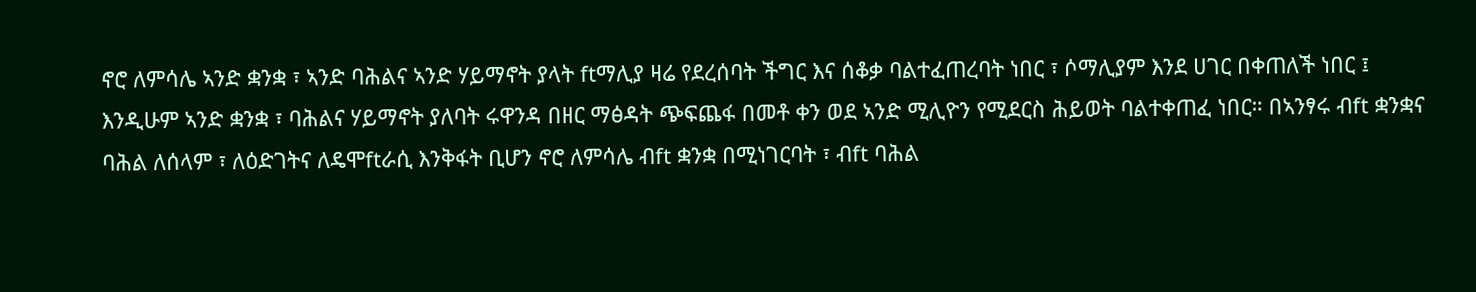ኖሮ ለምሳሌ ኣንድ ቋንቋ ፣ ኣንድ ባሕልና ኣንድ ሃይማኖት ያላት ftማሊያ ዛሬ የደረሰባት ችግር እና ሰቆቃ ባልተፈጠረባት ነበር ፣ ሶማሊያም እንደ ሀገር በቀጠለች ነበር ፤ እንዲሁም ኣንድ ቋንቋ ፣ ባሕልና ሃይማኖት ያለባት ሩዋንዳ በዘር ማፅዳት ጭፍጨፋ በመቶ ቀን ወደ ኣንድ ሚሊዮን የሚደርስ ሕይወት ባልተቀጠፈ ነበር። በኣንፃሩ ብft ቋንቋና ባሕል ለሰላም ፣ ለዕድገትና ለዴሞftራሲ እንቅፋት ቢሆን ኖሮ ለምሳሌ ብft ቋንቋ በሚነገርባት ፣ ብft ባሕል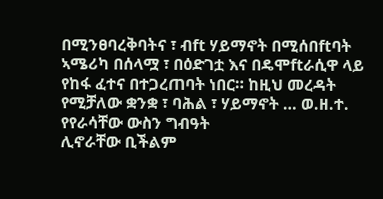በሚንፀባረቅባትና ፣ ብft ሃይማኖት በሚሰበftባት ኣሜሪካ በሰላሟ ፣ በዕድገቷ እና በዴሞftራሲዋ ላይ የከፋ ፈተና በተጋረጠባት ነበር። ከዚህ መረዳት የሚቻለው ቋንቋ ፣ ባሕል ፣ ሃይማኖት … ወ.ዘ.ተ. የየራሳቸው ውስን ግብዓት
ሊኖራቸው ቢችልም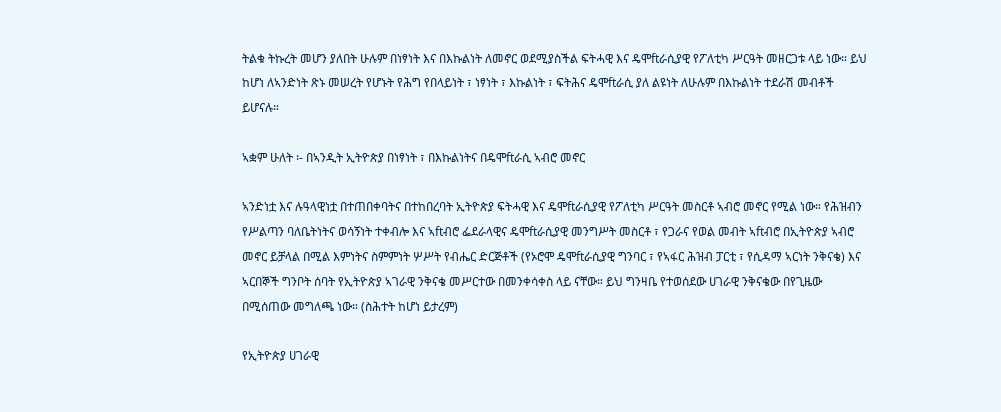ትልቁ ትኩረት መሆን ያለበት ሁሉም በነፃነት እና በእኩልነት ለመኖር ወደሚያስችል ፍትሓዊ እና ዴሞftራሲያዊ የፖለቲካ ሥርዓት መዘርጋቱ ላይ ነው። ይህ ከሆነ ለኣንድነት ጽኑ መሠረት የሆኑት የሕግ የበላይነት ፣ ነፃነት ፣ እኩልነት ፣ ፍትሕና ዴሞftራሲ ያለ ልዩነት ለሁሉም በእኩልነት ተደራሽ መብቶች ይሆናሉ።

ኣቋም ሁለት ፡- በኣንዲት ኢትዮጵያ በነፃነት ፣ በእኩልነትና በዴሞftራሲ ኣብሮ መኖር

ኣንድነቷ እና ሉዓላዊነቷ በተጠበቀባትና በተከበረባት ኢትዮጵያ ፍትሓዊ እና ዴሞftራሲያዊ የፖለቲካ ሥርዓት መስርቶ ኣብሮ መኖር የሚል ነው። የሕዝብን የሥልጣን ባለቤትነትና ወሳኝነት ተቀብሎ እና ኣftብሮ ፌደራላዊና ዴሞftራሲያዊ መንግሥት መስርቶ ፣ የጋራና የወል መብት ኣftብሮ በኢትዮጵያ ኣብሮ መኖር ይቻላል በሚል እምነትና ስምምነት ሦሥት የብሔር ድርጅቶች (የኦሮሞ ዴሞftራሲያዊ ግንባር ፣ የኣፋር ሕዝብ ፓርቲ ፣ የሲዳማ ኣርነት ንቅናቄ) እና ኣርበኞች ግንቦት ሰባት የኢትዮጵያ ኣገራዊ ንቅናቄ መሥርተው በመንቀሳቀስ ላይ ናቸው። ይህ ግንዛቤ የተወሰደው ሀገራዊ ንቅናቄው በየጊዜው በሚሰጠው መግለጫ ነው። (ስሕተት ከሆነ ይታረም)

የኢትዮጵያ ሀገራዊ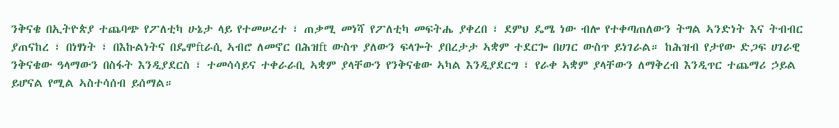ንቅናቄ በኢትዮጵያ ተጨባጭ የፖለቲካ ሁኔታ ላይ የተመሠረተ ፣ ጠቃሚ መነሻ የፖለቲካ መፍትሔ ያቀረበ ፣ ደምህ ዴሜ ነው ብሎ የተቀጣጠለውን ትግል ኣንድነት እና ትብብር ያጠናከረ ፣ በነፃነት ፣ በእኩልነትና በዴሞftራሲ ኣብሮ ለመኖር በሕዝft ውስጥ ያለውን ፍላጐት ያበረታታ ኣቋም ተደርጐ በሀገር ውስጥ ይነገራል። ከሕዝብ የታየው ድጋፍ ሀገራዊ ንቅናቄው ዓላማውን በስፋት እንዲያደርስ ፣ ተመሳሳይና ተቀራራቢ ኣቋም ያላቸውን የንቅናቄው ኣካል እንዲያደርግ ፣ የራቀ ኣቋም ያላቸውን ለማቅረብ እንዲጥር ተጨማሪ ኃይል ይሆናል የሚል ኣስተሳሰብ ይሰማል።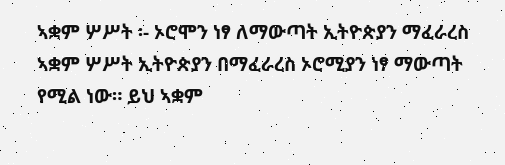ኣቋም ሦሥት ፡- ኦሮሞን ነፃ ለማውጣት ኢትዮጵያን ማፈራረስ
ኣቋም ሦሥት ኢትዮጵያን በማፈራረስ ኦሮሚያን ነፃ ማውጣት የሚል ነው። ይህ ኣቋም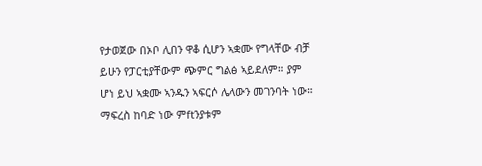የታወጀው በኦቦ ሊበን ዋቆ ሲሆን ኣቋሙ የግላቸው ብቻ ይሁን የፓርቲያቸውም ጭምር ግልፅ ኣይደለም። ያም ሆነ ይህ ኣቋሙ ኣንዱን ኣፍርሶ ሌላውን መገንባት ነው። ማፍረስ ከባድ ነው ምftንያቱም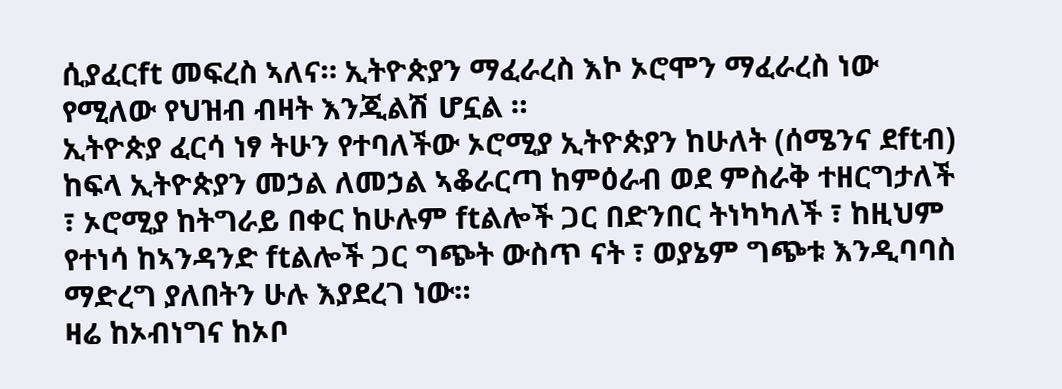ሲያፈርft መፍረስ ኣለና። ኢትዮጵያን ማፈራረስ እኮ ኦሮሞን ማፈራረስ ነው የሚለው የህዝብ ብዛት እንጂልሽ ሆኗል ።
ኢትዮጵያ ፈርሳ ነፃ ትሁን የተባለችው ኦሮሚያ ኢትዮጵያን ከሁለት (ሰሜንና ደftብ) ከፍላ ኢትዮጵያን መኃል ለመኃል ኣቆራርጣ ከምዕራብ ወደ ምስራቅ ተዘርግታለች ፣ ኦሮሚያ ከትግራይ በቀር ከሁሉም ftልሎች ጋር በድንበር ትነካካለች ፣ ከዚህም የተነሳ ከኣንዳንድ ftልሎች ጋር ግጭት ውስጥ ናት ፣ ወያኔም ግጭቱ እንዲባባስ ማድረግ ያለበትን ሁሉ እያደረገ ነው።
ዛሬ ከኦብነግና ከኦቦ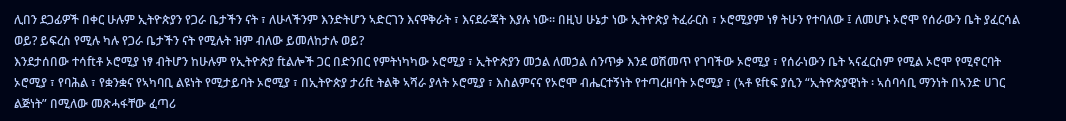ሊበን ደጋፊዎች በቀር ሁሉም ኢትዮጵያን የጋራ ቤታችን ናት ፣ ለሁላችንም እንድትሆን ኣድርገን እናዋቅራት ፣ እናደራጃት እያሉ ነው። በዚህ ሁኔታ ነው ኢትዮጵያ ትፈራርስ ፣ ኦሮሚያም ነፃ ትሁን የተባለው ፤ ለመሆኑ ኦሮሞ የሰራውን ቤት ያፈርሳል ወይ? ይፍረስ የሚሉ ካሉ የጋራ ቤታችን ናት የሚሉት ዝም ብለው ይመለከታሉ ወይ?
እንደታሰበው ተሳftቶ ኦሮሚያ ነፃ ብትሆን ከሁሉም የኢትዮጵያ ftልሎች ጋር በድንበር የምትነካካው ኦሮሚያ ፣ ኢትዮጵያን መኃል ለመኃል ሰንጥቃ እንደ ወሽመጥ የገባችው ኦሮሚያ ፣ የሰራነውን ቤት ኣናፈርስም የሚል ኦሮሞ የሚኖርባት ኦሮሚያ ፣ የባሕል ፣ የቋንቋና የኣካባቢ ልዩነት የሚታይባት ኦሮሚያ ፣ በኢትዮጵያ ታሪft ትልቅ ኣሻራ ያላት ኦሮሚያ ፣ እስልምናና የኦሮሞ ብሔርተኝነት የተጣረዘባት ኦሮሚያ ፣ (ኣቶ ዩftፍ ያሲን “ኢትዮጵያዊነት ፡ ኣሰባሳቢ ማንነት በኣንድ ሀገር ልጅነት” በሚለው መጽሓፋቸው ፈጣሪ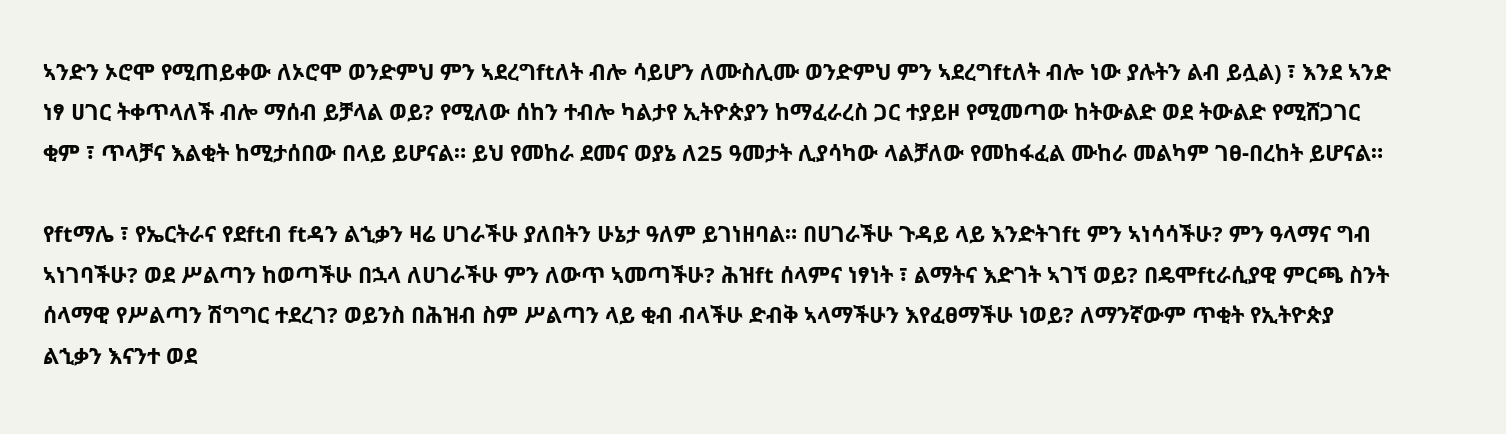ኣንድን ኦሮሞ የሚጠይቀው ለኦሮሞ ወንድምህ ምን ኣደረግftለት ብሎ ሳይሆን ለሙስሊሙ ወንድምህ ምን ኣደረግftለት ብሎ ነው ያሉትን ልብ ይሏል) ፣ እንደ ኣንድ ነፃ ሀገር ትቀጥላለች ብሎ ማሰብ ይቻላል ወይ? የሚለው ሰከን ተብሎ ካልታየ ኢትዮጵያን ከማፈራረስ ጋር ተያይዞ የሚመጣው ከትውልድ ወደ ትውልድ የሚሸጋገር ቂም ፣ ጥላቻና እልቂት ከሚታሰበው በላይ ይሆናል። ይህ የመከራ ደመና ወያኔ ለ25 ዓመታት ሊያሳካው ላልቻለው የመከፋፈል ሙከራ መልካም ገፀ-በረከት ይሆናል።

የftማሌ ፣ የኤርትራና የደftብ ftዳን ልኂቃን ዛሬ ሀገራችሁ ያለበትን ሁኔታ ዓለም ይገነዘባል። በሀገራችሁ ጉዳይ ላይ እንድትገft ምን ኣነሳሳችሁ? ምን ዓላማና ግብ ኣነገባችሁ? ወደ ሥልጣን ከወጣችሁ በኋላ ለሀገራችሁ ምን ለውጥ ኣመጣችሁ? ሕዝft ሰላምና ነፃነት ፣ ልማትና እድገት ኣገኘ ወይ? በዴሞftራሲያዊ ምርጫ ስንት ሰላማዊ የሥልጣን ሽግግር ተደረገ? ወይንስ በሕዝብ ስም ሥልጣን ላይ ቂብ ብላችሁ ድብቅ ኣላማችሁን እየፈፀማችሁ ነወይ? ለማንኛውም ጥቂት የኢትዮጵያ ልኂቃን እናንተ ወደ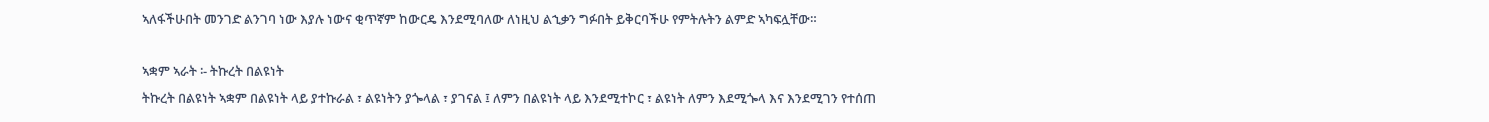ኣለፋችሁበት መንገድ ልንገባ ነው እያሉ ነውና ቂጥኛም ከውርዴ እንደሚባለው ለነዚህ ልኂቃን ግፉበት ይቅርባችሁ የምትሉትን ልምድ ኣካፍሏቸው።

ኣቋም ኣራት ፡- ትኩረት በልዩነት
ትኩረት በልዩነት ኣቋም በልዩነት ላይ ያተኩራል ፣ ልዩነትን ያጐላል ፣ ያገናል ፤ ለምን በልዩነት ላይ እንደሚተኮር ፣ ልዩነት ለምን እደሚጐላ እና እንደሚገን የተሰጠ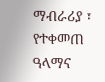ማብራሪያ ፣ የተቀመጠ ዓላማና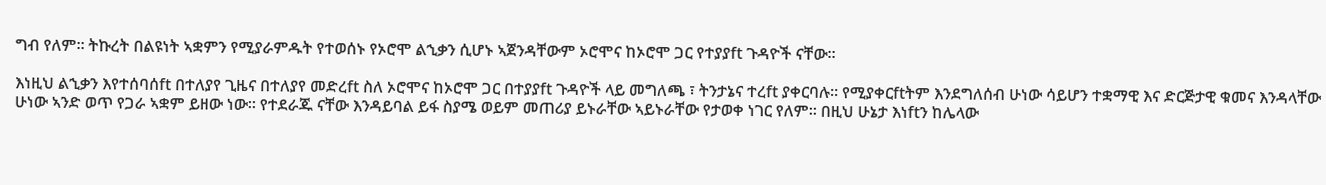ግብ የለም። ትኩረት በልዩነት ኣቋምን የሚያራምዱት የተወሰኑ የኦሮሞ ልኂቃን ሲሆኑ ኣጀንዳቸውም ኦሮሞና ከኦሮሞ ጋር የተያያft ጉዳዮች ናቸው።

እነዚህ ልኂቃን እየተሰባሰft በተለያየ ጊዜና በተለያየ መድረft ስለ ኦሮሞና ከኦሮሞ ጋር በተያያft ጉዳዮች ላይ መግለጫ ፣ ትንታኔና ተረft ያቀርባሉ። የሚያቀርftትም እንደግለሰብ ሁነው ሳይሆን ተቋማዊ እና ድርጅታዊ ቁመና እንዳላቸው ሁነው ኣንድ ወጥ የጋራ ኣቋም ይዘው ነው። የተደራጁ ናቸው እንዳይባል ይፋ ስያሜ ወይም መጠሪያ ይኑራቸው ኣይኑራቸው የታወቀ ነገር የለም። በዚህ ሁኔታ እነftን ከሌላው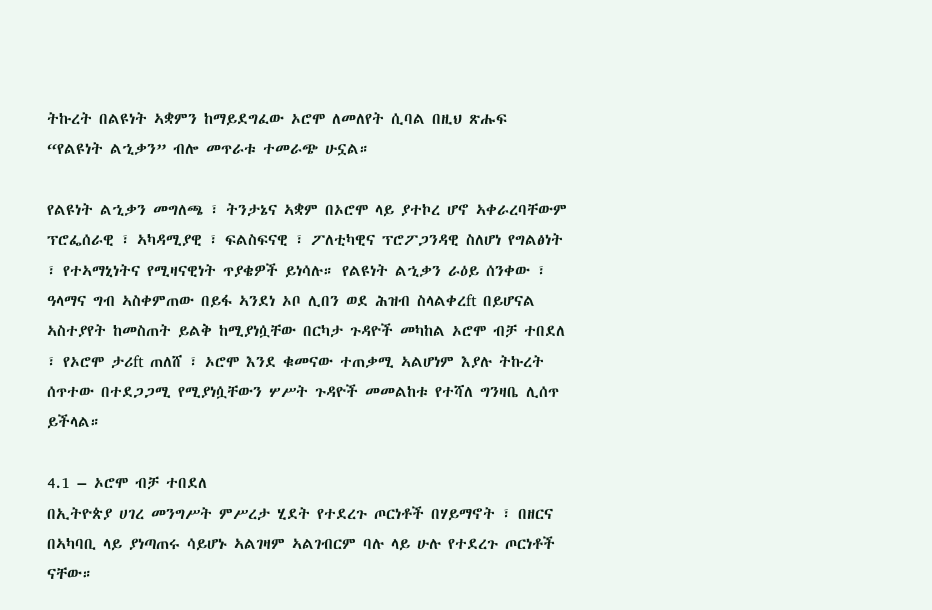ትኩረት በልዩነት ኣቋምን ከማይደግፈው ኦሮሞ ለመለየት ሲባል በዚህ ጽሑፍ “የልዩነት ልኂቃን” ብሎ መጥራቱ ተመራጭ ሁኗል።

የልዩነት ልኂቃን መግለጫ ፣ ትንታኔና ኣቋም በኦሮሞ ላይ ያተኮረ ሆኖ ኣቀራረባቸውም ፕሮፌሰራዊ ፣ ኣካዳሚያዊ ፣ ፍልስፍናዊ ፣ ፖለቲካዊና ፕሮፖጋንዳዊ ስለሆነ የግልፅነት ፣ የተኣማኒነትና የሚዛናዊነት ጥያቄዎች ይነሳሉ። የልዩነት ልኂቃን ራዕይ ሰንቀው ፣ ዓላማና ግብ ኣስቀምጠው በይፋ ኣንደነ ኦቦ ሊበን ወደ ሕዝብ ስላልቀረft በይሆናል ኣስተያየት ከመስጠት ይልቅ ከሚያነሷቸው በርካታ ጉዳዮች መካከል ኦሮሞ ብቻ ተበደለ ፣ የኦሮሞ ታሪft ጠለሸ ፣ ኦሮሞ እንደ ቁመናው ተጠቃሚ ኣልሆነም እያሉ ትኩረት ሰጥተው በተደጋጋሚ የሚያነሷቸውን ሦሥት ጉዳዮች መመልከቱ የተሻለ ግንዛቤ ሊሰጥ ይችላል።

4.1 – ኦሮሞ ብቻ ተበደለ
በኢትዮጵያ ሀገረ መንግሥት ምሥረታ ሂደት የተደረጉ ጦርነቶች በሃይማኖት ፣ በዘርና በኣካባቢ ላይ ያነጣጠሩ ሳይሆኑ ኣልገዛም ኣልገብርም ባሉ ላይ ሁሉ የተደረጉ ጦርነቶች ናቸው።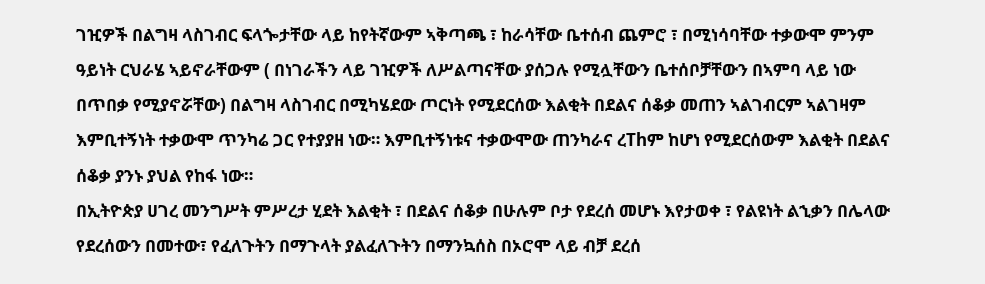ገዢዎች በልግዛ ላስገብር ፍላጐታቸው ላይ ከየትኛውም ኣቅጣጫ ፣ ከራሳቸው ቤተሰብ ጨምሮ ፣ በሚነሳባቸው ተቃውሞ ምንም ዓይነት ርህራሄ ኣይኖራቸውም ( በነገራችን ላይ ገዢዎች ለሥልጣናቸው ያሰጋሉ የሚሏቸውን ቤተሰቦቻቸውን በኣምባ ላይ ነው በጥበቃ የሚያኖሯቸው) በልግዛ ላስገብር በሚካሄደው ጦርነት የሚደርሰው እልቂት በደልና ሰቆቃ መጠን ኣልገብርም ኣልገዛም እምቢተኝነት ተቃውሞ ጥንካሬ ጋር የተያያዘ ነው። እምቢተኝነቱና ተቃውሞው ጠንካራና ረThም ከሆነ የሚደርሰውም እልቂት በደልና ሰቆቃ ያንኑ ያህል የከፋ ነው።
በኢትዮጵያ ሀገረ መንግሥት ምሥረታ ሂደት እልቂት ፣ በደልና ሰቆቃ በሁሉም ቦታ የደረሰ መሆኑ እየታወቀ ፣ የልዩነት ልኂቃን በሌላው የደረሰውን በመተው፣ የፈለጉትን በማጉላት ያልፈለጉትን በማንኳሰስ በኦሮሞ ላይ ብቻ ደረሰ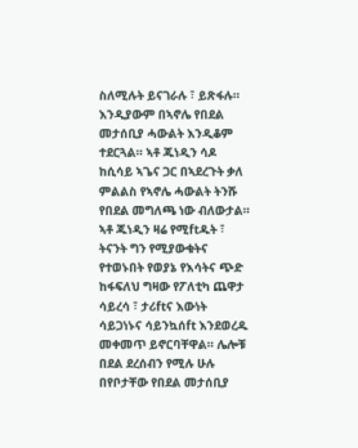ስለሚሉት ይናገራሉ ፣ ይጽፋሉ። እንዲያውም በኣኖሌ የበደል መታሰቢያ ሓውልት እንዲቆም ተደርጓል። ኣቶ ጁነዲን ሳዶ ከሲሳይ ኣጌና ጋር በኣደረጉት ቃለ ምልልስ የኣኖሌ ሓውልት ትንሹ የበደል መግለጫ ነው ብለውታል። ኣቶ ጁነዲን ዛሬ የሚftዱት ፣ ትናንት ግን የሚያውቁትና የተወኑበት የወያኔ የእሳትና ጭድ ከፋፍለህ ግዛው የፖለቲካ ጨዋታ ሳይረሳ ፣ ታሪftና እውነት ሳይጋነኑና ሳይንኳሰft እንደወረዱ መቀመጥ ይኖርባቸዋል። ሌሎቹ በደል ደረሰብን የሚሉ ሁሉ በየቦታቸው የበደል መታሰቢያ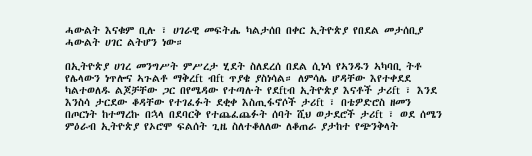ሓውልት እናቁም ቢሉ ፣ ሀገራዊ መፍትሔ ካልታሰበ በቀር ኢትዮጵያ የበደል መታሰቢያ ሓውልት ሀገር ልትሆን ነው።

በኢትዮጵያ ሀገረ መንግሥት ምሥረታ ሂደት ስለደረሰ በደል ሲነሳ የኣንዱን ኣካባቢ ትቶ የሌላውን ነጥሎና ኣጉልቶ ማቅረft ብft ጥያቄ ያስነሳል። ለምሳሌ ሆዳቸው እየተቀደደ ካልተወለዱ ልጆቻቸው ጋር በየሜዳው የተጣሉት የደftብ ኢትዮጵያ እናቶች ታሪft ፣ እንደ እንስሳ ታርደው ቆዳቸው የተገፈፉት ደቂቀ እስጢፋኖሶች ታሪft ፣ በቴዎድሮስ ዘመን በጦርነት ከተማረኩ በኋላ በደባርቅ የተጨፈጨፉት ሰባት ሺህ ወታደሮች ታሪft ፣ ወደ ሰሜን ምዕራብ ኢትዮጵያ የኦሮሞ ፍልሰት ጊዜ ስለተቆለለው ለቆጠራ ያታከተ የጭንቅላት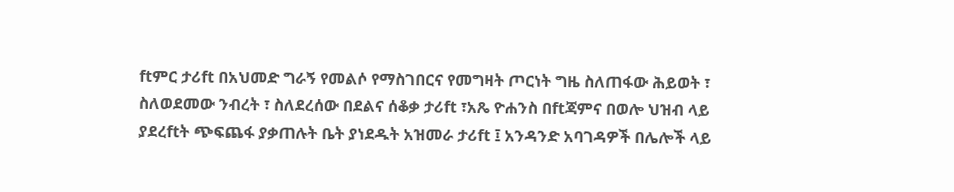ftምር ታሪft በአህመድ ግራኝ የመልሶ የማስገበርና የመግዛት ጦርነት ግዜ ስለጠፋው ሕይወት ፣ ስለወደመው ንብረት ፣ ስለደረሰው በደልና ሰቆቃ ታሪft ፣አጼ ዮሐንስ በftጃምና በወሎ ህዝብ ላይ ያደረftት ጭፍጨፋ ያቃጠሉት ቤት ያነደዱት አዝመራ ታሪft ፤ አንዳንድ አባገዳዎች በሌሎች ላይ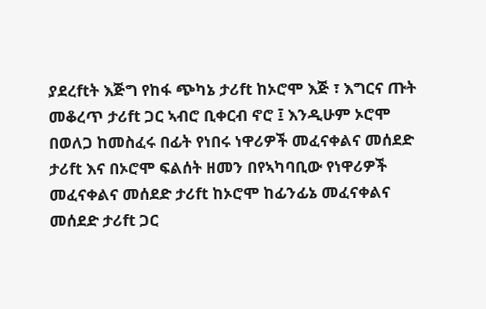ያደረftት እጅግ የከፋ ጭካኔ ታሪft ከኦሮሞ እጅ ፣ እግርና ጡት መቆረጥ ታሪft ጋር ኣብሮ ቢቀርብ ኖሮ ፤ እንዲሁም ኦሮሞ በወለጋ ከመስፈሩ በፊት የነበሩ ነዋሪዎች መፈናቀልና መሰደድ ታሪft እና በኦሮሞ ፍልሰት ዘመን በየኣካባቢው የነዋሪዎች መፈናቀልና መሰደድ ታሪft ከኦሮሞ ከፊንፊኔ መፈናቀልና መሰደድ ታሪft ጋር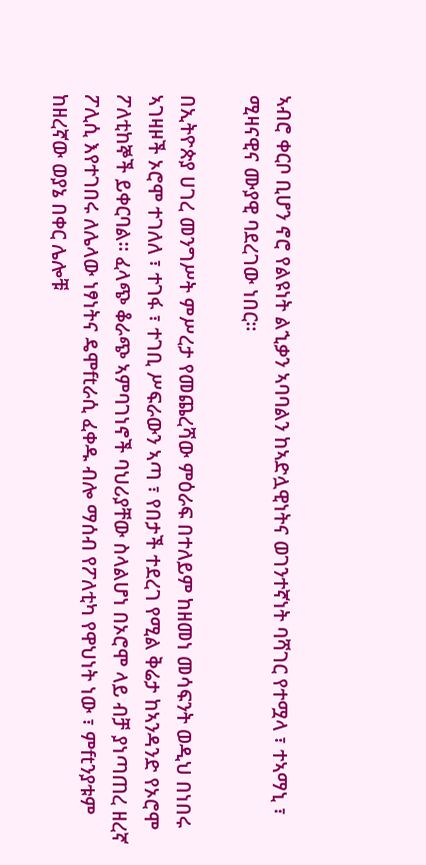ኣብሮ ቀርቦ ቢሆን ኖሮ የልዩነት ልኂቃን ኣባባልን ከኣድሏዊነትና ወገንተኛነት ባሻገር የተሟላ ፣ ተኣማኒ ፣ ሚዛናዊና ሙያዊ ባደረገው ነበር።

በኢትዮጵያ ሀገረ መንግሥት ምሥረታ የመጨረሻው ምዕራፍ በተለይም ከዘመነ መሳፍንት ወዲህ በነበሩ ኣገዛዞች ኦሮሞ ተገለለ ፣ ተገፋ ፣ ተገቢ ሥፍራውን ኣጣ ፣ የበታች ተደረገ የሚል ቅሬታ ከኣንዳንድ የኦሮሞ ፖለቲከኞች ይቀርባል። ፈላጭ ቆራጭ ኣምባገነኖች ባህሪያቸው ስላልሆነ በኦሮሞ ላይ ብቻ ያነጣጠረ ዘረኛ ፖሊሲ እየተገበሩ ለሌላው ነፃነትና ዴሞftራሲ ፈቀዱ ብሎ ማሰብ የፖለቲካ የዋህነት ነው ፣ ምftንያቱም ከዘረኛው ወያኔ በቀር ሌሎቹ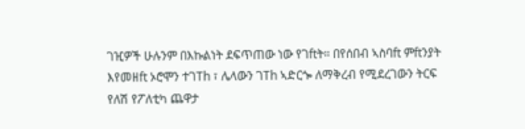ገዢዎች ሁሉንም በእኩልነት ደፍጥጠው ነው የገftት። በየሰበብ ኣስባft ምftንያት እየመዘft ኦሮሞን ተገTh ፣ ሌላውን ገTh ኣድርጐ ለማቅረብ የሚደረገውን ትርፍ የለሽ የፖለቲካ ጨዋታ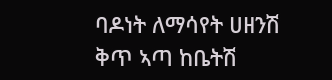ባዶነት ለማሳየት ሀዘንሽ ቅጥ ኣጣ ከቤትሽ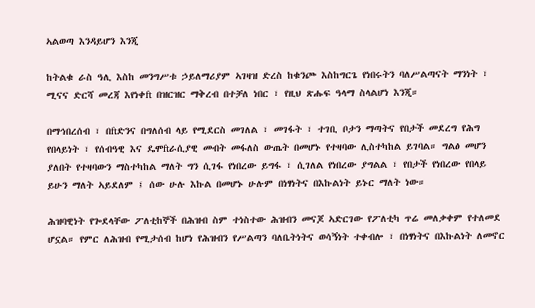ኣልወጣ እንዳይሆን እንጂ

ከትልቁ ራስ ዓሊ እስከ መንግሥቱ ኃይለማሪያም ኣገዛዝ ድረስ ከቁንጮ እስከግርጌ የነበሩትን ባለሥልጣናት ማንነት ፣ ሚናና ድርሻ መረጃ እየነቀft በዝርዝር ማቅረብ በተቻለ ነበር ፣ የዚህ ጽሑፍ ዓላማ ስላልሆነ እንጂ።

በማኅበረሰብ ፣ በftድንና በግለሰብ ላይ የሚደርስ መገለል ፣ መገፋት ፣ ተገቢ ቦታን ማጣትና የበታች መደረግ የሕግ የበላይነት ፣ የሰብዓዊ እና ዴሞftራሲያዊ መብት መፋለስ ውጤት በመሆኑ የተዛባው ሊስተካከል ይገባል። ግልፅ መሆን ያለበት የተዛባውን ማስተካከል ማለት ግን ሲገፋ የነበረው ይግፋ ፣ ሲገለል የነበረው ያግልል ፣ የበታች የነበረው የበላይ ይሁን ማለት ኣይደለም ፤ ሰው ሁሉ እኩል በመሆኑ ሁሉም በነፃነትና በእኩልነት ይኑር ማለት ነው።

ሕዝባዊነት የጐደላቸው ፖለቲከኞች በሕዝብ ስም ተነስተው ሕዝብን መናጆ ኣድርገው የፖለቲካ ጥሬ መለቃቀም የተለመደ ሆኗል። የምር ለሕዝብ የሚታሰብ ከሆነ የሕዝብን የሥልጣን ባለቤትነትና ወሳኝነት ተቀብሎ ፣ በነፃነትና በእኩልነት ለመኖር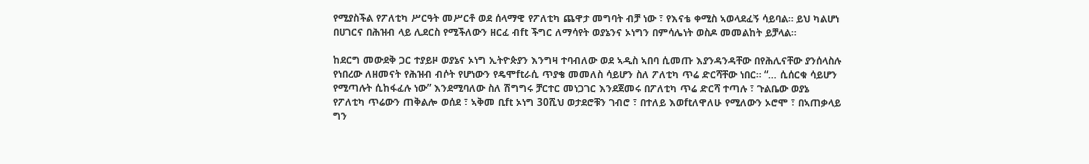የሚያስችል የፖለቲካ ሥርዓት መሥርቶ ወደ ሰላማዊ የፖለቲካ ጨዋታ መግባት ብቻ ነው ፣ የእናቴ ቀሚስ ኣወላደፈኝ ሳይባል። ይህ ካልሆነ በሀገርና በሕዝብ ላይ ሊደርስ የሚችለውን ዘርፈ ብft ችግር ለማሳየት ወያኔንና ኦነግን በምሳሌነት ወስዶ መመልከት ይቻላል።

ከደርግ መውደቅ ጋር ተያይዞ ወያኔና ኦነግ ኢትዮጵያን እንግዛ ተባብለው ወደ ኣዲስ ኣበባ ሲመጡ እያንዳንዳቸው በየሕሊናቸው ያንሰላስሉ የነበረው ለዘመናት የሕዝብ ብሶት የሆነውን የዴሞftራሲ ጥያቄ መመለስ ሳይሆን ስለ ፖለቲካ ጥሬ ድርሻቸው ነበር። “… ሲሰርቁ ሳይሆን የሚጣሉት ሲከፋፈሉ ነው” እንደሚባለው ስለ ሽግግሩ ቻርተር መነጋገር እንደጀመሩ በፖለቲካ ጥሬ ድርሻ ተጣሉ ፣ ጉልቤው ወያኔ የፖለቲካ ጥሬውን ጠቅልሎ ወሰደ ፣ ኣቅመ ቢft ኦነግ 30ሺህ ወታደሮቹን ገብሮ ፣ በተለይ እወftለዋለሁ የሚለውን ኦሮሞ ፣ በኣጠቃላይ ግን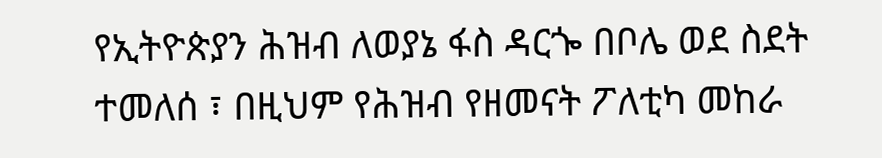የኢትዮጵያን ሕዝብ ለወያኔ ፋስ ዳርጐ በቦሌ ወደ ስደት ተመለሰ ፣ በዚህም የሕዝብ የዘመናት ፖለቲካ መከራ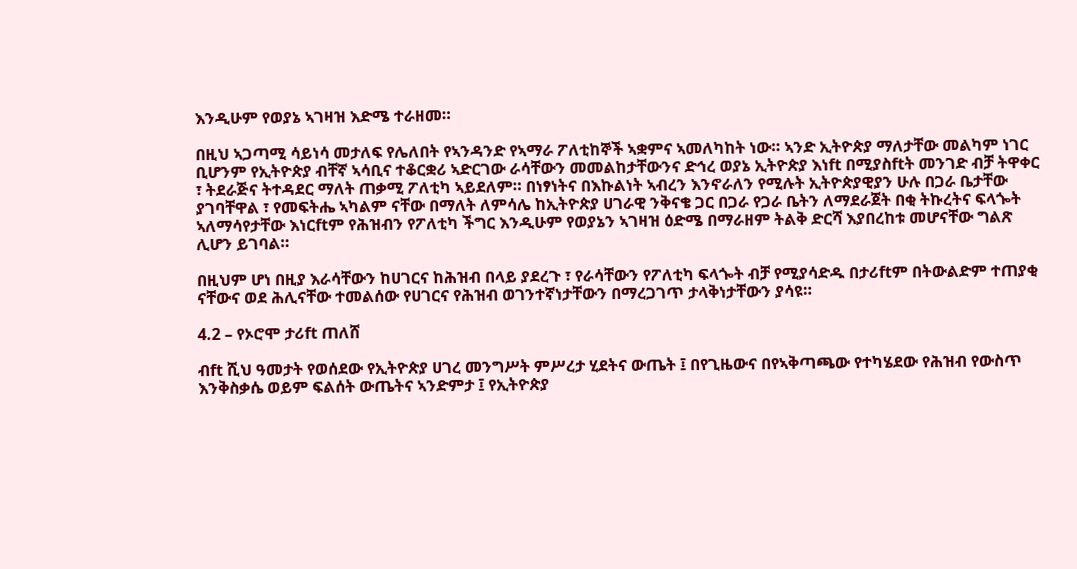እንዲሁም የወያኔ ኣገዛዝ እድሜ ተራዘመ።

በዚህ ኣጋጣሚ ሳይነሳ መታለፍ የሌለበት የኣንዳንድ የኣማራ ፖለቲከኞች ኣቋምና ኣመለካከት ነው። ኣንድ ኢትዮጵያ ማለታቸው መልካም ነገር ቢሆንም የኢትዮጵያ ብቸኛ ኣሳቢና ተቆርቋሪ ኣድርገው ራሳቸውን መመልከታቸውንና ድኅረ ወያኔ ኢትዮጵያ እነft በሚያስftት መንገድ ብቻ ትዋቀር ፣ ትደራጅና ትተዳደር ማለት ጠቃሚ ፖለቲካ ኣይደለም። በነፃነትና በእኩልነት ኣብረን እንኖራለን የሚሉት ኢትዮጵያዊያን ሁሉ በጋራ ቤታቸው ያገባቸዋል ፣ የመፍትሔ ኣካልም ናቸው በማለት ለምሳሌ ከኢትዮጵያ ሀገራዊ ንቅናቄ ጋር በጋራ የጋራ ቤትን ለማደራጀት በቂ ትኩረትና ፍላጐት ኣለማሳየታቸው እነርftም የሕዝብን የፖለቲካ ችግር እንዲሁም የወያኔን ኣገዛዝ ዕድሜ በማራዘም ትልቅ ድርሻ እያበረከቱ መሆናቸው ግልጽ ሊሆን ይገባል።

በዚህም ሆነ በዚያ እራሳቸውን ከሀገርና ከሕዝብ በላይ ያደረጉ ፣ የራሳቸውን የፖለቲካ ፍላጐት ብቻ የሚያሳድዱ በታሪftም በትውልድም ተጠያቂ ናቸውና ወደ ሕሊናቸው ተመልሰው የሀገርና የሕዝብ ወገንተኛነታቸውን በማረጋገጥ ታላቅነታቸውን ያሳዩ።

4.2 – የኦሮሞ ታሪft ጠለሸ

ብft ሺህ ዓመታት የወሰደው የኢትዮጵያ ሀገረ መንግሥት ምሥረታ ሂደትና ውጤት ፤ በየጊዜውና በየኣቅጣጫው የተካሄደው የሕዝብ የውስጥ እንቅስቃሴ ወይም ፍልሰት ውጤትና ኣንድምታ ፤ የኢትዮጵያ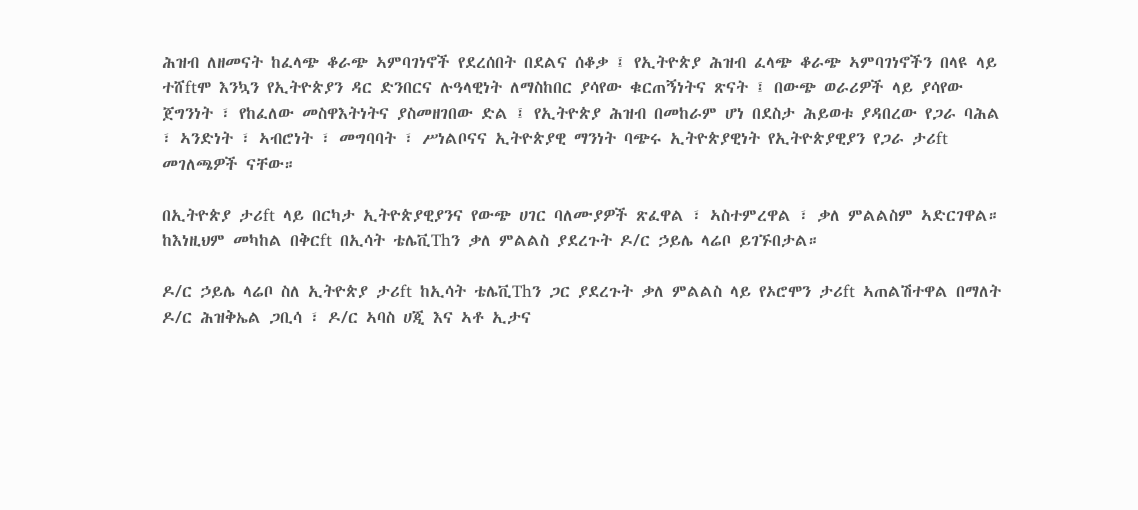ሕዝብ ለዘመናት ከፈላጭ ቆራጭ ኣምባገነኖች የደረሰበት በደልና ሰቆቃ ፤ የኢትዮጵያ ሕዝብ ፈላጭ ቆራጭ ኣምባገነኖችን በላዩ ላይ ተሸftሞ እንኳን የኢትዮጵያን ዳር ድንበርና ሉዓላዊነት ለማስከበር ያሳየው ቁርጠኝነትና ጽናት ፤ በውጭ ወራሪዎች ላይ ያሳየው ጀግንነት ፣ የከፈለው መስዋእትነትና ያስመዘገበው ድል ፤ የኢትዮጵያ ሕዝብ በመከራም ሆነ በደስታ ሕይወቱ ያዳበረው የጋራ ባሕል ፣ ኣንድነት ፣ ኣብሮነት ፣ መግባባት ፣ ሥነልቦናና ኢትዮጵያዊ ማንነት ባጭሩ ኢትዮጵያዊነት የኢትዮጵያዊያን የጋራ ታሪft መገለጫዎች ናቸው።

በኢትዮጵያ ታሪft ላይ በርካታ ኢትዮጵያዊያንና የውጭ ሀገር ባለሙያዎች ጽፈዋል ፣ ኣስተምረዋል ፣ ቃለ ምልልስም ኣድርገዋል። ከእነዚህም መካከል በቅርft በኢሳት ቴሌቪThን ቃለ ምልልስ ያደረጉት ዶ/ር ኃይሌ ላሬቦ ይገኙበታል።

ዶ/ር ኃይሌ ላሬቦ ስለ ኢትዮጵያ ታሪft ከኢሳት ቴሌቪThን ጋር ያደረጉት ቃለ ምልልስ ላይ የኦሮሞን ታሪft ኣጠልሽተዋል በማለት ዶ/ር ሕዝቅኤል ጋቢሳ ፣ ዶ/ር ኣባስ ሀጂ እና ኣቶ ኢታና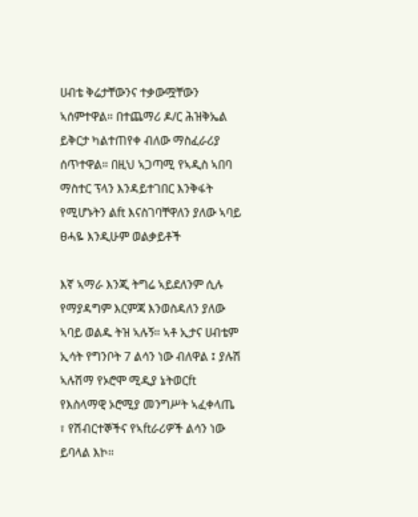ሀብቴ ቅሬታቸውንና ተቃውሟቸውን ኣሰምተዋል። በተጨማሪ ዶ/ር ሕዝቅኤል ይቅርታ ካልተጠየቀ ብለው ማስፈራሪያ ሰጥተዋል። በዚህ ኣጋጣሚ የኣዲስ ኣበባ ማስተር ፕላን እንዳይተገበር እንቅፋት የሚሆኑትን ልft እናስገባቸዋለን ያለው ኣባይ ፀሓዬ እንዲሁም ወልቃይቶች

እኛ ኣማራ እንጂ ትግሬ ኣይደለንም ሲሉ የማያዳግም እርምጃ እንወስዳለን ያለው ኣባይ ወልዱ ትዝ ኣሉኝ። ኣቶ ኢታና ሀብቴም ኢሳት የግንቦት 7 ልሳን ነው ብለዋል ፤ ያሉሽ ኣሉሽማ የኦሮሞ ሚዲያ ኔትወርft የእስላማዊ ኦሮሚያ መንግሥት ኣፈቀላጤ ፣ የሽብርተኞችና የኣftራሪዎች ልሳን ነው ይባላል እኮ።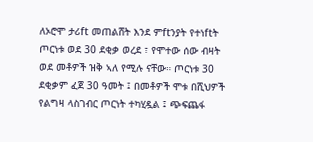ለኦሮሞ ታሪft መጠልሸት እንደ ምftንያት የተነftት ጦርነቱ ወደ 30 ደቂቃ ወረደ ፣ የሞተው ሰው ብዛት ወደ መቶዎች ዝቅ ኣለ የሚሉ ናቸው። ጦርነቱ 30 ደቂቃም ፈጀ 30 ዓመት ፤ በመቶዎች ሞቱ በሺህዎች የልግዛ ላስገብር ጦርነት ተካሂዷል ፤ ጭፍጨፋ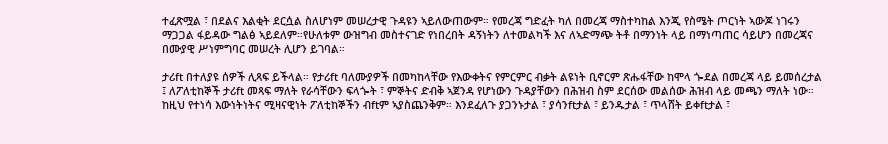ተፈጽሟል ፣ በደልና እልቂት ደርሷል ስለሆነም መሠረታዊ ጉዳዩን ኣይለውጠውም። የመረጃ ግድፈት ካለ በመረጃ ማስተካከል እንጂ የስሜት ጦርነት ኣውጆ ነገሩን ማጋጋል ፋይዳው ግልፅ ኣይደለም።የሁለቱም ውዝግብ መስተናገድ የነበረበት ዳኝነትን ለተመልካች እና ለኣድማጭ ትቶ በማንነት ላይ በማነጣጠር ሳይሆን በመረጃና በሙያዊ ሥነምግባር መሠረት ሊሆን ይገባል።

ታሪft በተለያዩ ሰዎች ሊጻፍ ይችላል። የታሪft ባለሙያዎች በመካከላቸው የእውቀትና የምርምር ብቃት ልዩነት ቢኖርም ጽሑፋቸው ከሞላ ጐደል በመረጃ ላይ ይመሰረታል ፤ ለፖለቲከኞች ታሪft መጻፍ ማለት የራሳቸውን ፍላጐት ፣ ምኞትና ድብቅ ኣጀንዳ የሆነውን ጉዳያቸውን በሕዝብ ስም ደርሰው መልሰው ሕዝብ ላይ መጫን ማለት ነው። ከዚህ የተነሳ እውነትነትና ሚዛናዊነት ፖለቲከኞችን ብftም ኣያስጨንቅም። እንደፈለጉ ያጋንኑታል ፣ ያሳንftታል ፣ ይንዱታል ፣ ጥላሸት ይቀftታል ፣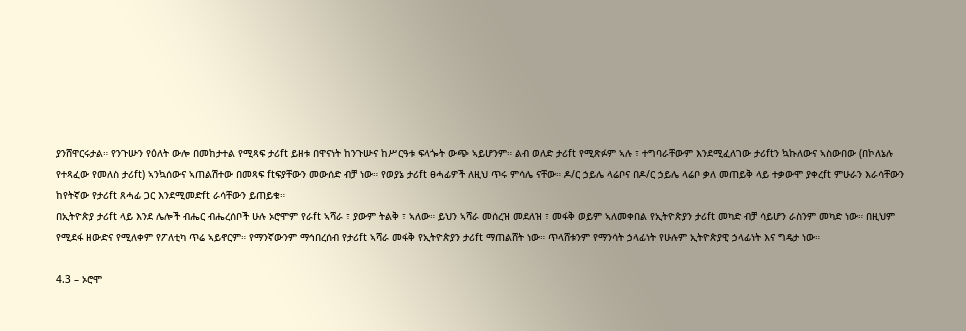ያንሸዋርሩታል። የንጉሡን የዕለት ውሎ በመከታተል የሚጻፍ ታሪft ይዘቱ በዋናነት ከንጉሡና ከሥርዓቱ ፍላጐት ውጭ ኣይሆንም። ልብ ወለድ ታሪft የሚጽፉም ኣሉ ፣ ተግባራቸውም እንደሚፈለገው ታሪftን ኳኩለውና ኣስውበው (በኮለኔሉ የተጻፈው የመለስ ታሪft) ኣንኳሰውና ኣጠልሽተው በመጻፍ ftፍያቸውን መውሰድ ብቻ ነው። የወያኔ ታሪft ፀሓፊዎች ለዚህ ጥሩ ምሳሌ ናቸው። ዶ/ር ኃይሌ ላሬቦና በዶ/ር ኃይሌ ላሬቦ ቃለ መጠይቅ ላይ ተቃውሞ ያቀረft ምሁራን እራሳቸውን ከየትኛው የታሪft ጸሓፊ ጋር እንደሚመድft ራሳቸውን ይጠይቁ።
በኢትዮጵያ ታሪft ላይ እንደ ሌሎች ብሔር ብሔረሰቦች ሁሉ ኦሮሞም የራft ኣሻራ ፣ ያውም ትልቅ ፣ ኣለው። ይህን ኣሻራ መሰረዝ መደለዝ ፣ መፋቅ ወይም ኣለመቀበል የኢትዮጵያን ታሪft መካድ ብቻ ሳይሆን ራስንም መካድ ነው። በዚህም የሚደፋ ዘውድና የሚለቀም የፖለቲካ ጥሬ ኣይኖርም። የማንኛውንም ማኅበረሰብ የታሪft ኣሻራ መፋቅ የኢትዮጵያን ታሪft ማጠልሸት ነው። ጥላሸቱንም የማንሳት ኃላፊነት የሁሉም ኢትዮጵያዊ ኃላፊነት እና ግዴታ ነው።

4.3 – ኦሮሞ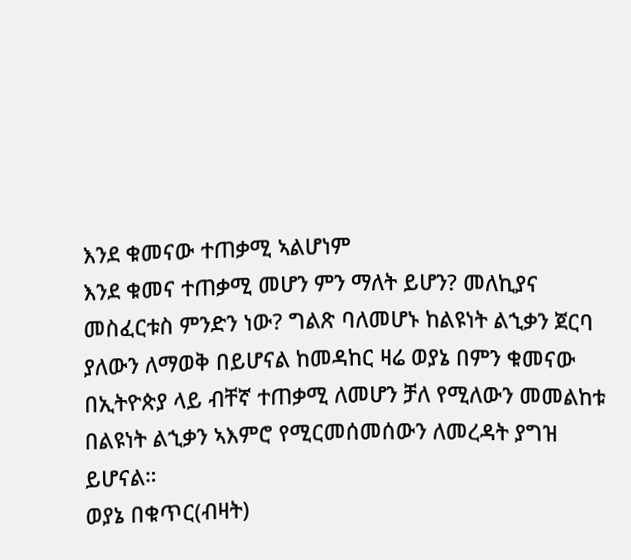እንደ ቁመናው ተጠቃሚ ኣልሆነም
እንደ ቁመና ተጠቃሚ መሆን ምን ማለት ይሆን? መለኪያና መስፈርቱስ ምንድን ነው? ግልጽ ባለመሆኑ ከልዩነት ልኂቃን ጀርባ ያለውን ለማወቅ በይሆናል ከመዳከር ዛሬ ወያኔ በምን ቁመናው በኢትዮጵያ ላይ ብቸኛ ተጠቃሚ ለመሆን ቻለ የሚለውን መመልከቱ በልዩነት ልኂቃን ኣእምሮ የሚርመሰመሰውን ለመረዳት ያግዝ ይሆናል።
ወያኔ በቁጥር(ብዛት)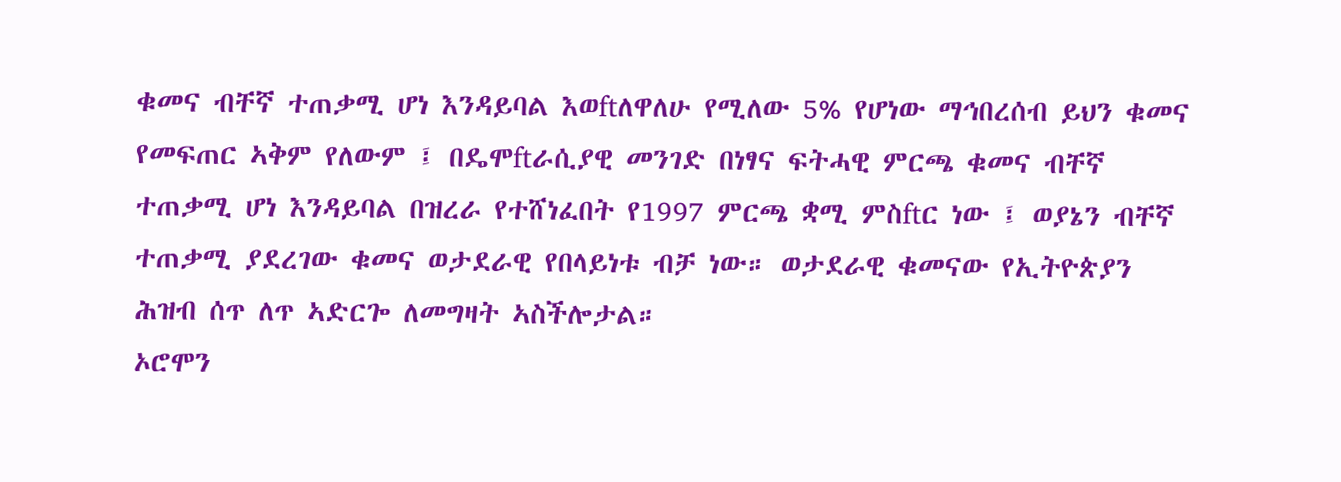ቁመና ብቸኛ ተጠቃሚ ሆነ እንዳይባል እወftለዋለሁ የሚለው 5% የሆነው ማኅበረሰብ ይህን ቁመና የመፍጠር ኣቅም የለውም ፤ በዴሞftራሲያዊ መንገድ በነፃና ፍትሓዊ ምርጫ ቁመና ብቸኛ ተጠቃሚ ሆነ እንዳይባል በዝረራ የተሸነፈበት የ1997 ምርጫ ቋሚ ምስftር ነው ፤ ወያኔን ብቸኛ ተጠቃሚ ያደረገው ቁመና ወታደራዊ የበላይነቱ ብቻ ነው። ወታደራዊ ቁመናው የኢትዮጵያን ሕዝብ ሰጥ ለጥ ኣድርጐ ለመግዛት ኣስችሎታል።
ኦሮሞን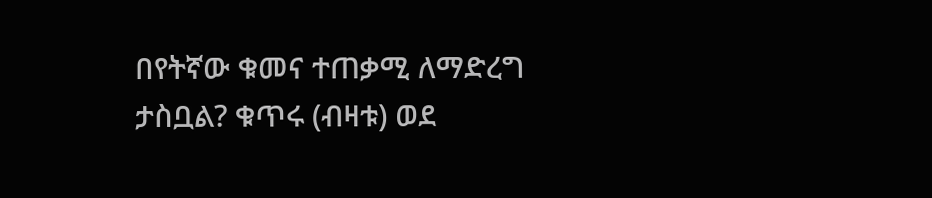በየትኛው ቁመና ተጠቃሚ ለማድረግ ታስቧል? ቁጥሩ (ብዛቱ) ወደ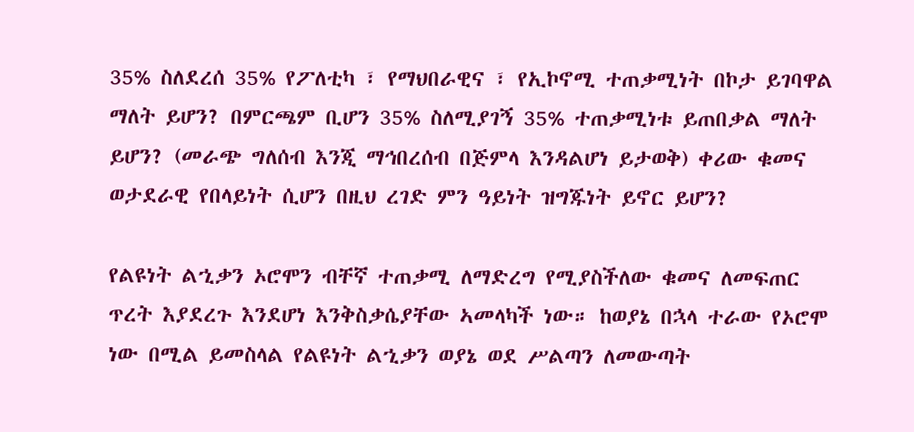35% ስለደረሰ 35% የፖለቲካ ፣ የማህበራዊና ፣ የኢኮኖሚ ተጠቃሚነት በኮታ ይገባዋል ማለት ይሆን? በምርጫም ቢሆን 35% ስለሚያገኝ 35% ተጠቃሚነቱ ይጠበቃል ማለት ይሆን? (መራጭ ግለሰብ እንጂ ማኅበረሰብ በጅምላ እንዳልሆነ ይታወቅ) ቀሪው ቁመና ወታደራዊ የበላይነት ሲሆን በዚህ ረገድ ምን ዓይነት ዝግጁነት ይኖር ይሆን?

የልዩነት ልኂቃን ኦሮሞን ብቸኛ ተጠቃሚ ለማድረግ የሚያስችለው ቁመና ለመፍጠር ጥረት እያደረጉ እንደሆነ እንቅስቃሴያቸው ኣመላካች ነው። ከወያኔ በኋላ ተራው የኦሮሞ ነው በሚል ይመስላል የልዩነት ልኂቃን ወያኔ ወደ ሥልጣን ለመውጣት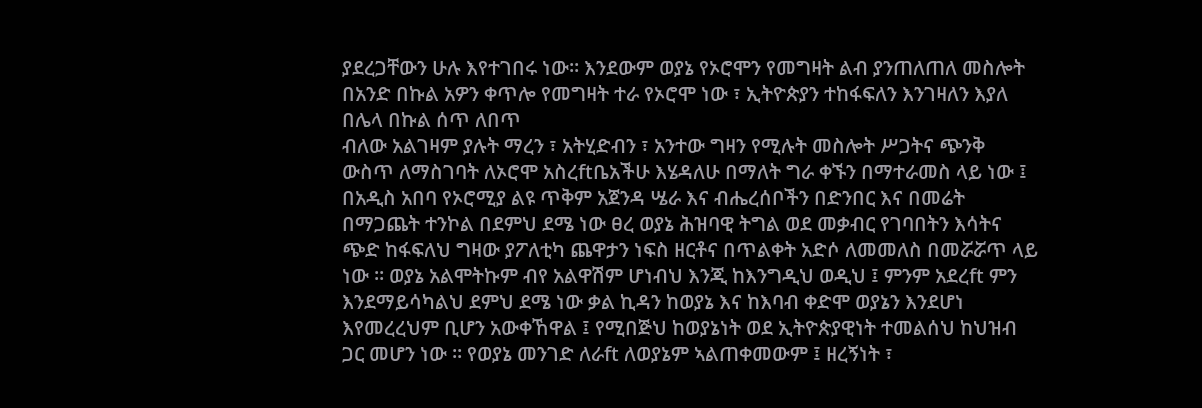ያደረጋቸውን ሁሉ እየተገበሩ ነው። እንደውም ወያኔ የኦሮሞን የመግዛት ልብ ያንጠለጠለ መስሎት በአንድ በኩል አዎን ቀጥሎ የመግዛት ተራ የኦሮሞ ነው ፣ ኢትዮጵያን ተከፋፍለን እንገዛለን እያለ በሌላ በኩል ሰጥ ለበጥ
ብለው አልገዛም ያሉት ማረን ፣ አትሂድብን ፣ አንተው ግዛን የሚሉት መስሎት ሥጋትና ጭንቅ ውስጥ ለማስገባት ለኦሮሞ አስረftቤአችሁ እሄዳለሁ በማለት ግራ ቀኙን በማተራመስ ላይ ነው ፤ በአዲስ አበባ የኦሮሚያ ልዩ ጥቅም አጀንዳ ሤራ እና ብሔረሰቦችን በድንበር እና በመሬት በማጋጨት ተንኮል በደምህ ደሜ ነው ፀረ ወያኔ ሕዝባዊ ትግል ወደ መቃብር የገባበትን እሳትና ጭድ ከፋፍለህ ግዛው ያፖለቲካ ጨዋታን ነፍስ ዘርቶና በጥልቀት አድሶ ለመመለስ በመሯሯጥ ላይ ነው ። ወያኔ አልሞትኩም ብየ አልዋሽም ሆነብህ እንጂ ከእንግዲህ ወዲህ ፤ ምንም አደረft ምን እንደማይሳካልህ ደምህ ደሜ ነው ቃል ኪዳን ከወያኔ እና ከእባብ ቀድሞ ወያኔን እንደሆነ እየመረረህም ቢሆን አውቀኸዋል ፤ የሚበጅህ ከወያኔነት ወደ ኢትዮጵያዊነት ተመልሰህ ከህዝብ ጋር መሆን ነው ። የወያኔ መንገድ ለራft ለወያኔም ኣልጠቀመውም ፤ ዘረኝነት ፣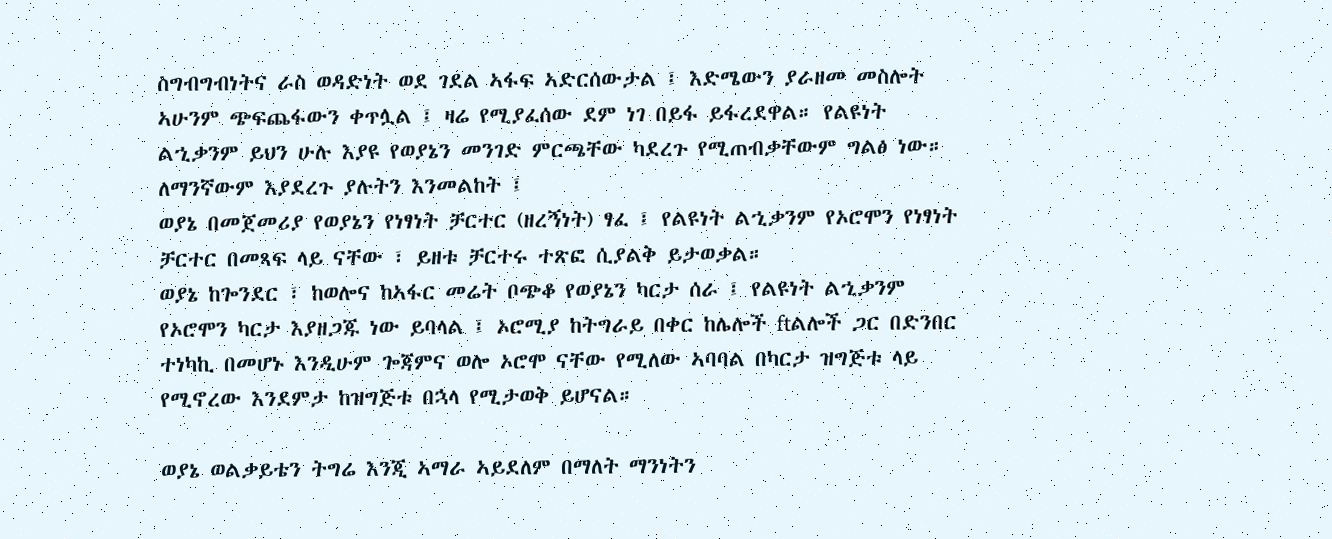ስግብግብነትና ራስ ወዳድነት ወደ ገደል ኣፋፍ ኣድርሰውታል ፤ እድሜውን ያራዘመ መስሎት ኣሁንም ጭፍጨፋውን ቀጥሏል ፤ ዛሬ የሚያፈሰው ደም ነገ በይፋ ይፋረደዋል። የልዩነት ልኂቃንም ይህን ሁሉ እያዩ የወያኔን መንገድ ምርጫቸው ካደረጉ የሚጠብቃቸውም ግልፅ ነው። ለማንኛውም እያደረጉ ያሉትን እንመልከት ፤
ወያኔ በመጀመሪያ የወያኔን የነፃነት ቻርተር (ዘረኝነት) ፃፈ ፤ የልዩነት ልኂቃንም የኦሮሞን የነፃነት ቻርተር በመጻፍ ላይ ናቸው ፣ ይዘቱ ቻርተሩ ተጽፎ ሲያልቅ ይታወቃል።
ወያኔ ከጐንደር ፣ ከወሎና ከኣፋር መሬት ቦጭቆ የወያኔን ካርታ ሰራ ፤ የልዩነት ልኂቃንም የኦሮሞን ካርታ እያዘጋጁ ነው ይባላል ፤ ኦሮሚያ ከትግራይ በቀር ከሌሎች ftልሎች ጋር በድንበር ተነካኪ በመሆኑ እንዲሁም ጐጃምና ወሎ ኦሮሞ ናቸው የሚለው ኣባባል በካርታ ዝግጅቱ ላይ የሚኖረው እንደምታ ከዝግጅቱ በኋላ የሚታወቅ ይሆናል።

ወያኔ ወልቃይቴን ትግሬ እንጂ ኣማራ ኣይደለም በማለት ማንነትን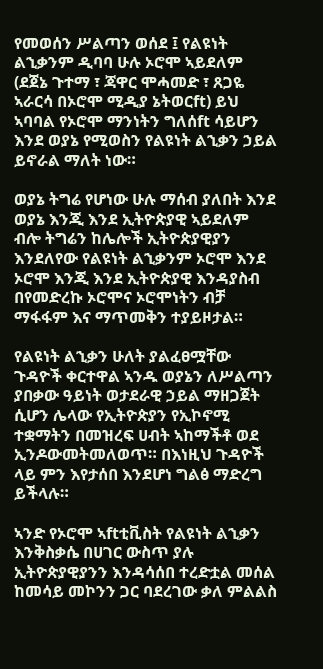የመወሰን ሥልጣን ወሰደ ፤ የልዩነት ልኂቃንም ዲባባ ሁሉ ኦሮሞ ኣይደለም (ደጀኔ ጉተማ ፣ ጃዋር ሞሓመድ ፣ ጸጋዬ ኣራርሳ በኦሮሞ ሚዲያ ኔትወርft) ይህ ኣባባል የኦሮሞ ማንነትን ግለሰft ሳይሆን እንደ ወያኔ የሚወስን የልዩነት ልኂቃን ኃይል ይኖራል ማለት ነው።

ወያኔ ትግሬ የሆነው ሁሉ ማሰብ ያለበት እንደ ወያኔ እንጂ እንደ ኢትዮጵያዊ ኣይደለም ብሎ ትግሬን ከሌሎች ኢትዮጵያዊያን እንደለየው የልዩነት ልኂቃንም ኦሮሞ እንደ ኦሮሞ እንጂ እንደ ኢትዮጵያዊ እንዳያስብ በየመድረኩ ኦሮሞና ኦሮሞነትን ብቻ ማፋፋም እና ማጥመቅን ተያይዞታል።

የልዩነት ልኂቃን ሁለት ያልፈፀሟቸው ጉዳዮች ቀርተዋል ኣንዱ ወያኔን ለሥልጣን ያበቃው ዓይነት ወታደራዊ ኃይል ማዘጋጀት ሲሆን ሌላው የኢትዮጵያን የኢኮኖሚ ተቋማትን በመዝረፍ ሀብት ኣከማችቶ ወደ ኢንዶውመትመለወጥ። በእነዚህ ጉዳዮች ላይ ምን እየታሰበ እንደሆነ ግልፅ ማድረግ ይችላሉ።

ኣንድ የኦሮሞ ኣftቲቪስት የልዩነት ልኂቃን እንቅስቃሴ በሀገር ውስጥ ያሉ ኢትዮጵያዊያንን እንዳሳሰበ ተረድቷል መሰል ከመሳይ መኮንን ጋር ባደረገው ቃለ ምልልስ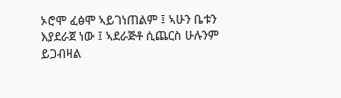ኦሮሞ ፈፅሞ ኣይገነጠልም ፤ ኣሁን ቤቱን እያደራጀ ነው ፤ ኣደራጅቶ ሲጨርስ ሁሉንም ይጋብዛል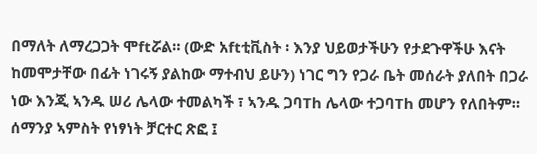በማለት ለማረጋጋት ሞftሯል። (ውድ አftቲቪስት ፡ እንያ ህይወታችሁን የታደጉዋችሁ እናት ከመሞታቸው በፊት ነገሩኝ ያልከው ማተብህ ይሁን) ነገር ግን የጋራ ቤት መሰራት ያለበት በጋራ ነው እንጂ ኣንዱ ሠሪ ሌላው ተመልካች ፣ ኣንዱ ጋባTh ሌላው ተጋባTh መሆን የለበትም። ሰማንያ ኣምስት የነፃነት ቻርተር ጽፎ ፤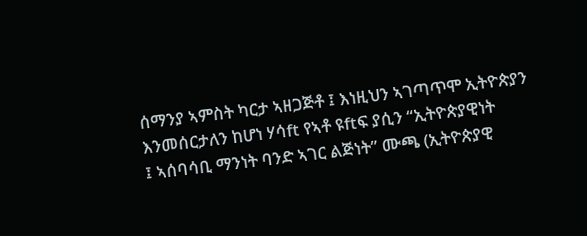ሰማንያ ኣምስት ካርታ ኣዘጋጅቶ ፤ እነዚህን ኣገጣጥሞ ኢትዮጵያን እንመሰርታለን ከሆነ ሃሳft የኣቶ ዩftፍ ያሲን “ኢትዮጵያዊነት
፤ ኣሰባሳቢ ማንነት ባንድ ኣገር ልጅነት” ሙጫ (ኢትዮጵያዊ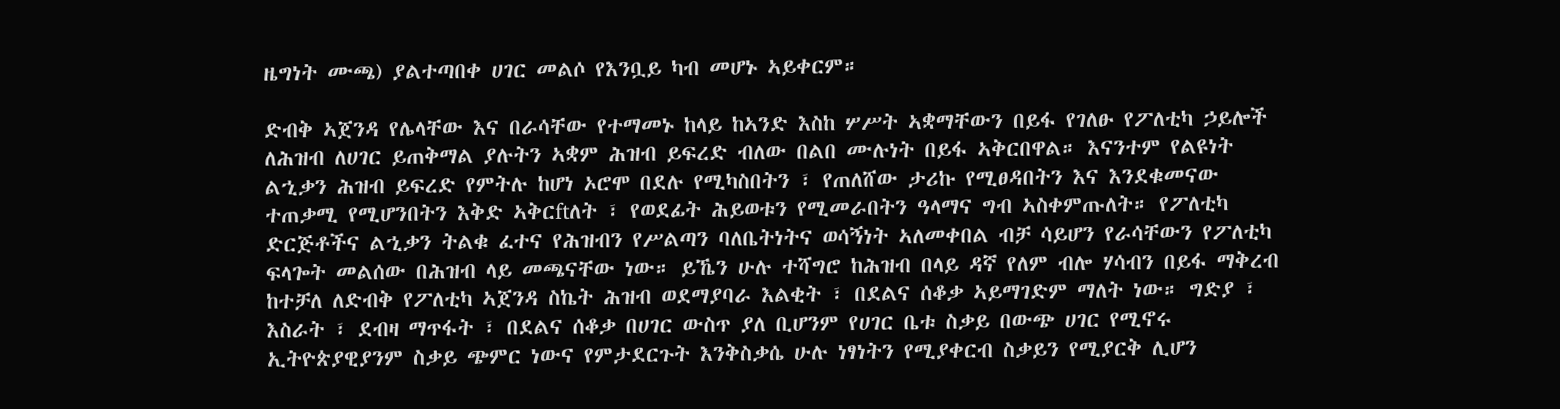ዜግነት ሙጫ) ያልተጣበቀ ሀገር መልሶ የእንቧይ ካብ መሆኑ ኣይቀርም።

ድብቅ ኣጀንዳ የሌላቸው እና በራሳቸው የተማመኑ ከላይ ከኣንድ እስከ ሦሥት ኣቋማቸውን በይፋ የገለፁ የፖለቲካ ኃይሎች ለሕዝብ ለሀገር ይጠቅማል ያሉትን ኣቋም ሕዝብ ይፍረድ ብለው በልበ ሙሉነት በይፋ ኣቅርበዋል። እናንተም የልዩነት ልኂቃን ሕዝብ ይፍረድ የምትሉ ከሆነ ኦሮሞ በደሉ የሚካስበትን ፣ የጠለሸው ታሪኩ የሚፀዳበትን እና እንደቁመናው ተጠቃሚ የሚሆንበትን እቅድ ኣቅርftለት ፣ የወደፊት ሕይወቱን የሚመራበትን ዓላማና ግብ ኣስቀምጡለት። የፖለቲካ ድርጅቶችና ልኂቃን ትልቁ ፈተና የሕዝብን የሥልጣን ባለቤትነትና ወሳኝነት ኣለመቀበል ብቻ ሳይሆን የራሳቸውን የፖለቲካ ፍላጐት መልሰው በሕዝብ ላይ መጫናቸው ነው። ይኼን ሁሉ ተሻግሮ ከሕዝብ በላይ ዳኛ የለም ብሎ ሃሳብን በይፋ ማቅረብ ከተቻለ ለድብቅ የፖለቲካ ኣጀንዳ ስኬት ሕዝብ ወደማያባራ እልቂት ፣ በደልና ሰቆቃ ኣይማገድም ማለት ነው። ግድያ ፣ እስራት ፣ ደብዛ ማጥፋት ፣ በደልና ሰቆቃ በሀገር ውስጥ ያለ ቢሆንም የሀገር ቤቱ ስቃይ በውጭ ሀገር የሚኖሩ ኢትዮጵያዊያንም ስቃይ ጭምር ነውና የምታደርጉት እንቅስቃሴ ሁሉ ነፃነትን የሚያቀርብ ስቃይን የሚያርቅ ሊሆን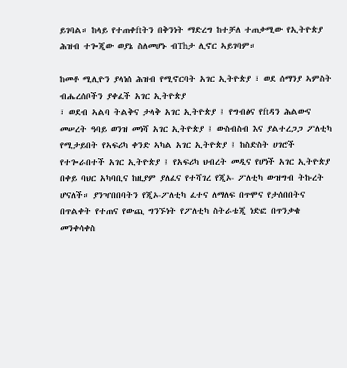ይገባል። ከላይ የተጠቀftትን በቅንነት ማድረግ ከተቻለ ተጠቃሚው የኢትዮጵያ ሕዝብ ተጐጂው ወያኔ ስለመሆኑ ብThታ ሊኖር ኣይገባም።

ከመቶ ሚሊዮን ያላነሰ ሕዝብ የሚኖርባት አገር ኢትዮጵያ ፣ ወደ ሰማንያ ኣምስት ብሔረሰቦችን ያቀፈች አገር ኢትዮጵያ
፣ ወደብ ኣልባ ትልቅና ታላቅ አገር ኢትዮጵያ ፤ የግብፅና የftዳን ሕልውና መሠረት ዓባይ ወንዝ መነሻ አገር ኢትዮጵያ ፤ ውስብስብ እና ያልተረጋጋ ፖለቲካ የሚታይበት የኣፍሪካ ቀንድ ኣካል አገር ኢትዮጵያ ፤ ከስድስት ሀገሮች የተጐራበተች አገር ኢትዮጵያ ፤ የአፍሪካ ህብረት መዲና የሆነች አገር ኢትዮጵያ በቀይ ባህር አካባቢና ከዚያም ያለፈና የተሻገረ የጂኦ- ፖለቲካ ውዝግብ ትኩረት ሆናለች። ያንዣበበባትን የጂኦ-ፖለቲካ ፈተና ለማለፍ በጥሞና የታሰበበትና በጥልቀት የተጠና የውጪ ግንኙነት የፖለቲካ ስትራቴጂ ነድፎ በጥንቃቄ መንቀሳቀስ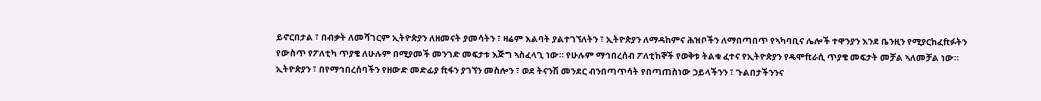ይኖርበታል ፣ በብቃት ለመሻገርም ኢትዮጵያን ለዘመናት ያመሳትን ፣ ዛሬም እልባት ያልተገኘለትን ፣ ኢትዮጵያን ለማዳከምና ሕዝቦችን ለማበጣበጥ የኣካባቢና ሌሎች ተዋንያን እንደ ቤንዚን የሚያርከፈftፉትን የውስጥ የፖለቲካ ጥያቄ ለሁሉም በሚያመች መንገድ መፍታቱ እጅግ ኣስፈላጊ ነው። የሁሉም ማኅበረሰብ ፖለቲከኞች የወቅቱ ትልቁ ፈተና የኢትዮጵያን የዴሞftራሲ ጥያቄ መፍታት መቻል ኣለመቻል ነው። ኢትዮጵያን ፣ በየማኅበረሰባችን የዘውድ መድፊያ ftፋን ያገኘን መስሎን ፣ ወደ ትናንሽ መንደር ብንበጣጥሳት የበጣጠስነው ኃይላችንን ፣ ጉልበታችንንና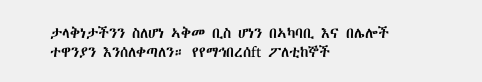ታላቅነታችንን ስለሆነ ኣቅመ ቢስ ሆነን በኣካባቢ እና በሌሎች ተዋንያን እንሰለቀጣለን። የየማኅበረሰft ፖለቲከኞች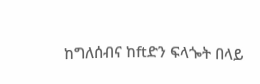ከግለሰብና ከftድን ፍላጐት በላይ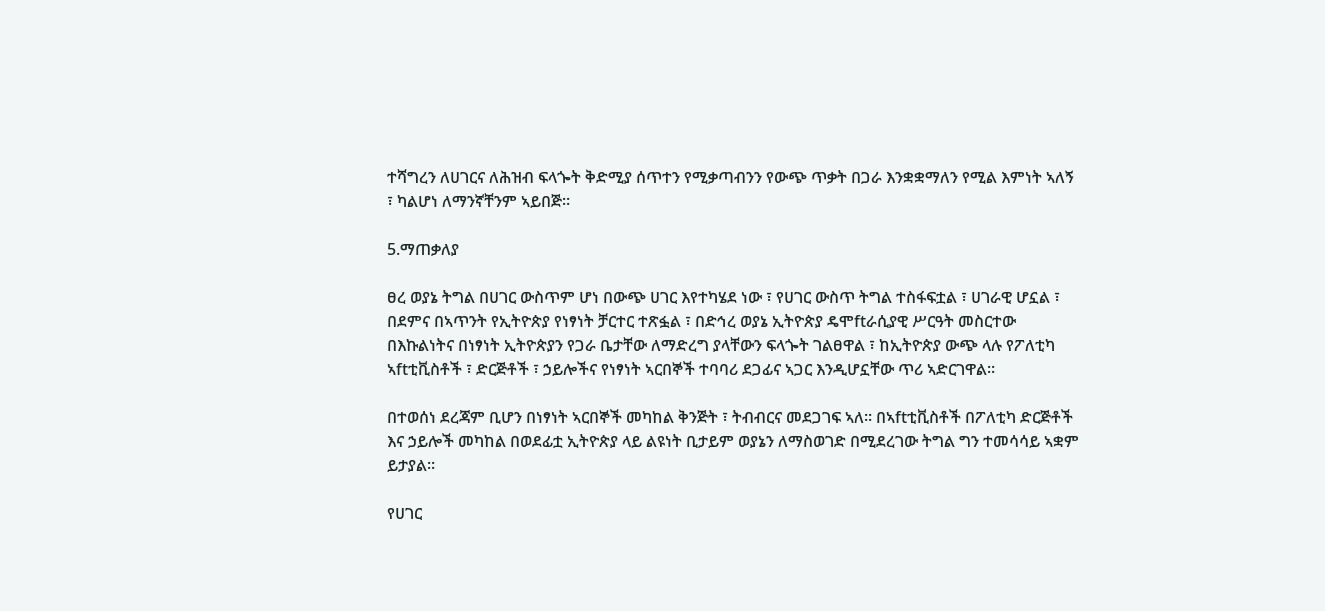ተሻግረን ለሀገርና ለሕዝብ ፍላጐት ቅድሚያ ሰጥተን የሚቃጣብንን የውጭ ጥቃት በጋራ እንቋቋማለን የሚል እምነት ኣለኝ ፣ ካልሆነ ለማንኛቸንም ኣይበጅ።

5.ማጠቃለያ

ፀረ ወያኔ ትግል በሀገር ውስጥም ሆነ በውጭ ሀገር እየተካሄደ ነው ፣ የሀገር ውስጥ ትግል ተስፋፍቷል ፣ ሀገራዊ ሆኗል ፣ በደምና በኣጥንት የኢትዮጵያ የነፃነት ቻርተር ተጽፏል ፣ በድኅረ ወያኔ ኢትዮጵያ ዴሞftራሲያዊ ሥርዓት መስርተው በእኩልነትና በነፃነት ኢትዮጵያን የጋራ ቤታቸው ለማድረግ ያላቸውን ፍላጐት ገልፀዋል ፣ ከኢትዮጵያ ውጭ ላሉ የፖለቲካ ኣftቲቪስቶች ፣ ድርጅቶች ፣ ኃይሎችና የነፃነት ኣርበኞች ተባባሪ ደጋፊና ኣጋር እንዲሆኗቸው ጥሪ ኣድርገዋል።

በተወሰነ ደረጃም ቢሆን በነፃነት ኣርበኞች መካከል ቅንጅት ፣ ትብብርና መደጋገፍ ኣለ። በኣftቲቪስቶች በፖለቲካ ድርጅቶች እና ኃይሎች መካከል በወደፊቷ ኢትዮጵያ ላይ ልዩነት ቢታይም ወያኔን ለማስወገድ በሚደረገው ትግል ግን ተመሳሳይ ኣቋም ይታያል።

የሀገር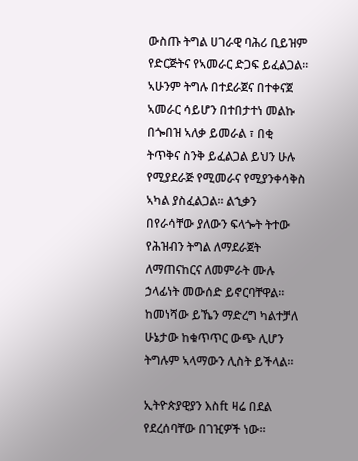ውስጡ ትግል ሀገራዊ ባሕሪ ቢይዝም የድርጅትና የኣመራር ድጋፍ ይፈልጋል። ኣሁንም ትግሉ በተደራጀና በተቀናጀ ኣመራር ሳይሆን በተበታተነ መልኩ በጐበዝ ኣለቃ ይመራል ፣ በቂ ትጥቅና ስንቅ ይፈልጋል ይህን ሁሉ የሚያደራጅ የሚመራና የሚያንቀሳቅስ ኣካል ያስፈልጋል። ልኂቃን በየራሳቸው ያለውን ፍላጐት ትተው የሕዝብን ትግል ለማደራጀት ለማጠናከርና ለመምራት ሙሉ ኃላፊነት መውሰድ ይኖርባቸዋል። ከመነሻው ይኼን ማድረግ ካልተቻለ ሁኔታው ከቁጥጥር ውጭ ሊሆን ትግሉም ኣላማውን ሊስት ይችላል።

ኢትዮጵያዊያን እስft ዛሬ በደል የደረሰባቸው በገዢዎች ነው።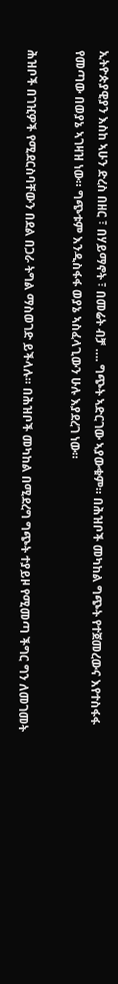ኢትዮጵያዊያን እስከ ኣሁን ድረስ በዘር ፣ በሃይማኖት ፣ በመሬት ብቻ …. ግጭት ኣድርገው ኣያውቁም። በሕዝቦች መካከል ግጭት የተጀመረውና እየተስፋፋ የመጣው በወያኔ ኣገዛዝ ነው። ግጭቱም እንዲስፋፋ ወያኔ ኣስፈላጊውን ሁሉ እያደረገ ነው።

ሕዝቦች በገዢዎች የሚደርስባቸውን በደል በጋራ ትግል ማስወገድ ይችላሉ። በሕዝቦች መካከል በሚደረግ ግጭት ተያይዞ የሚመጣ ችግር ግን ለመገመት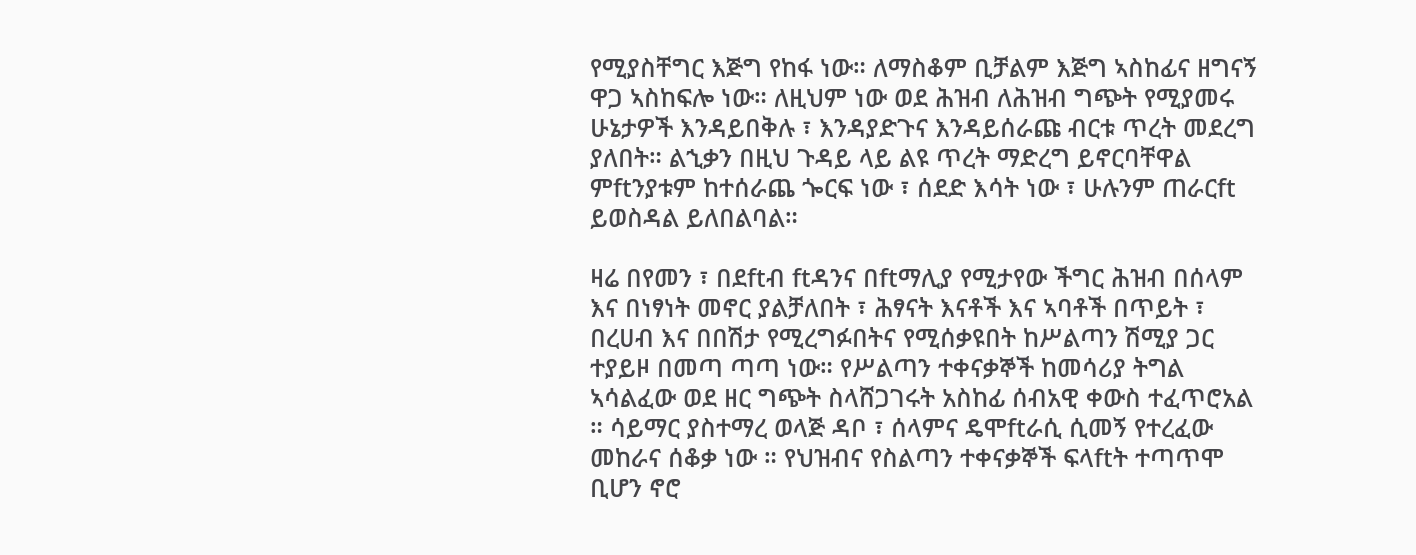የሚያስቸግር እጅግ የከፋ ነው። ለማስቆም ቢቻልም እጅግ ኣስከፊና ዘግናኝ ዋጋ ኣስከፍሎ ነው። ለዚህም ነው ወደ ሕዝብ ለሕዝብ ግጭት የሚያመሩ ሁኔታዎች እንዳይበቅሉ ፣ እንዳያድጉና እንዳይሰራጩ ብርቱ ጥረት መደረግ ያለበት። ልኂቃን በዚህ ጉዳይ ላይ ልዩ ጥረት ማድረግ ይኖርባቸዋል ምftንያቱም ከተሰራጨ ጐርፍ ነው ፣ ሰደድ እሳት ነው ፣ ሁሉንም ጠራርft ይወስዳል ይለበልባል።

ዛሬ በየመን ፣ በደftብ ftዳንና በftማሊያ የሚታየው ችግር ሕዝብ በሰላም እና በነፃነት መኖር ያልቻለበት ፣ ሕፃናት እናቶች እና ኣባቶች በጥይት ፣ በረሀብ እና በበሽታ የሚረግፉበትና የሚሰቃዩበት ከሥልጣን ሽሚያ ጋር ተያይዞ በመጣ ጣጣ ነው። የሥልጣን ተቀናቃኞች ከመሳሪያ ትግል ኣሳልፈው ወደ ዘር ግጭት ስላሸጋገሩት አስከፊ ሰብአዊ ቀውስ ተፈጥሮአል ። ሳይማር ያስተማረ ወላጅ ዳቦ ፣ ሰላምና ዴሞftራሲ ሲመኝ የተረፈው መከራና ሰቆቃ ነው ። የህዝብና የስልጣን ተቀናቃኞች ፍላftት ተጣጥሞ ቢሆን ኖሮ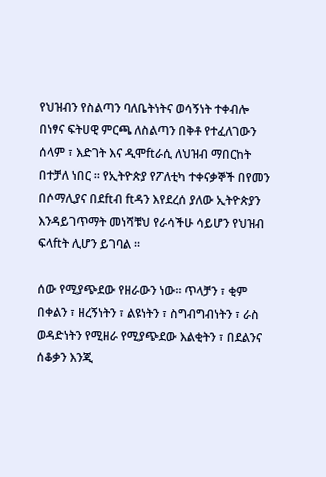የህዝብን የስልጣን ባለቤትነትና ወሳኝነት ተቀብሎ በነፃና ፍትሀዊ ምርጫ ለስልጣን በቅቶ የተፈለገውን ሰላም ፣ እድገት እና ዲሞftራሲ ለህዝብ ማበርከት በተቻለ ነበር ። የኢትዮጵያ የፖለቲካ ተቀናቃኞች በየመን በሶማሊያና በደftብ ftዳን እየደረሰ ያለው ኢትዮጵያን እንዳይገጥማት መነሻቹህ የራሳችሁ ሳይሆን የህዝብ ፍላftት ሊሆን ይገባል ።

ሰው የሚያጭደው የዘራውን ነው። ጥላቻን ፣ ቂም በቀልን ፣ ዘረኝነትን ፣ ልዩነትን ፣ ስግብግብነትን ፣ ራስ ወዳድነትን የሚዘራ የሚያጭደው እልቂትን ፣ በደልንና ሰቆቃን እንጂ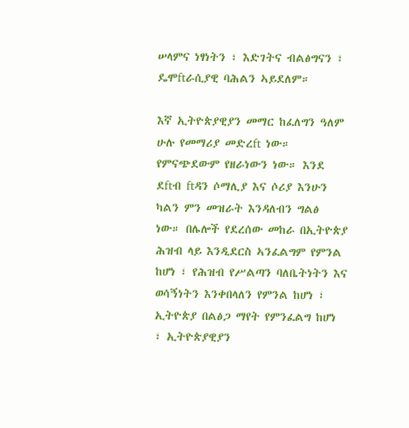ሠላምና ነፃነትን ፣ እድገትና ብልፅግናን ፣ ዴሞftራሲያዊ ባሕልን ኣይደለም።

እኛ ኢትዮጵያዊያን መማር ከፈለግን ዓለም ሁሉ የመማሪያ መድረft ነው። የምናጭደውም የዘራነውን ነው። እንደ ደftብ ftዳን ሶማሊያ እና ሶሪያ እንሁን ካልን ምን መዝራት እንዳለብን ግልፅ ነው። በሌሎች የደረሰው መከራ በኢትዮጵያ ሕዝብ ላይ እንዲደርስ ኣንፈልግም የምንል ከሆነ ፣ የሕዝብ የሥልጣን ባለቤትነትን እና ወሳኝነትን እንቀበላለን የምንል ከሆነ ፣ ኢትዮጵያ በልፅጋ ማየት የምንፈልግ ከሆነ ፣ ኢትዮጵያዊያን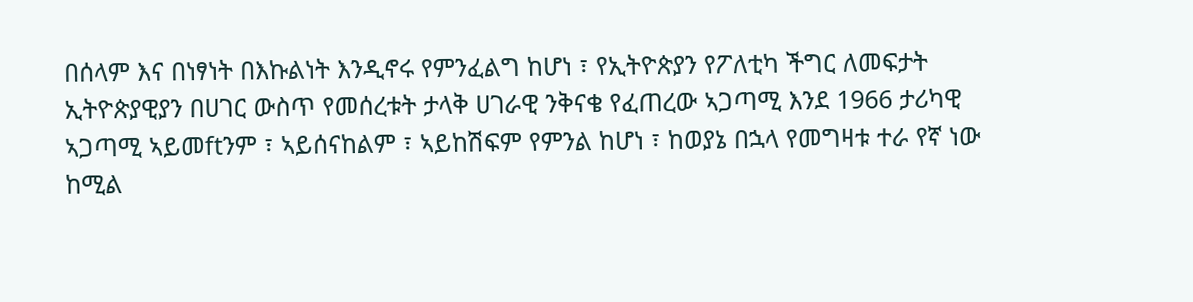በሰላም እና በነፃነት በእኩልነት እንዲኖሩ የምንፈልግ ከሆነ ፣ የኢትዮጵያን የፖለቲካ ችግር ለመፍታት ኢትዮጵያዊያን በሀገር ውስጥ የመሰረቱት ታላቅ ሀገራዊ ንቅናቄ የፈጠረው ኣጋጣሚ እንደ 1966 ታሪካዊ ኣጋጣሚ ኣይመftንም ፣ ኣይሰናከልም ፣ ኣይከሽፍም የምንል ከሆነ ፣ ከወያኔ በኋላ የመግዛቱ ተራ የኛ ነው ከሚል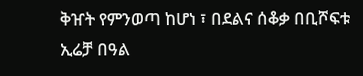ቅዠት የምንወጣ ከሆነ ፣ በደልና ሰቆቃ በቢሾፍቱ ኢሬቻ በዓል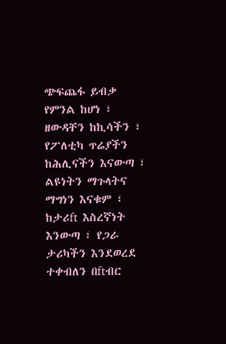ጭፍጨፋ ይብቃ የምንል ከሆነ ፣ ዘውዳቸን ከኪሳችን ፣ የፖለቲካ ጥሬያችን ከሕሊናችን እናውጣ ፣ ልዩነትን ማጉላትና ማግነን እናቁም ፣ ከታሪft እስረኛነት እንውጣ ፣ የጋራ ታሪካችን እንደወረደ ተቀብለን በftብር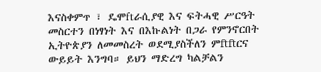እናስቀምጥ ፣ ዴሞftራሲያዊ እና ፍትሓዊ ሥርዓት መስርተን በነፃነት እና በእኩልነት በጋራ የምንኖርበት ኢትዮጵያን ለመመስረት ወደሚያስችለን ምftftርና ውይይት እንግባ። ይህን ማድረግ ካልቻልን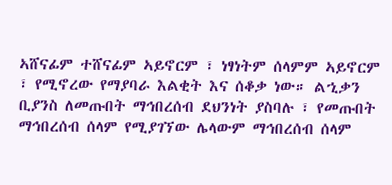ኣሸናፊም ተሸናፊም ኣይኖርም ፣ ነፃነትም ሰላምም ኣይኖርም ፣ የሚኖረው የማያባራ እልቂት እና ሰቆቃ ነው። ልኂቃን ቢያንስ ለመጡበት ማኅበረሰብ ደህንነት ያስባሉ ፣ የመጡበት ማኅበረሰብ ሰላም የሚያገኘው ሌላውም ማኅበረሰብ ሰላም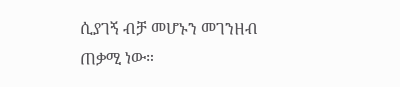ሲያገኝ ብቻ መሆኑን መገንዘብ ጠቃሚ ነው።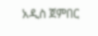አዲስ ጀምበር